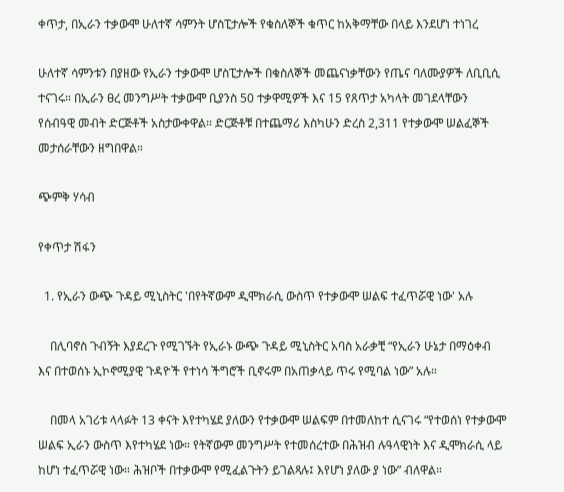ቀጥታ, በኢራን ተቃውሞ ሁለተኛ ሳምንት ሆስፒታሎች የቁስለኞች ቁጥር ከአቅማቸው በላይ እንደሆነ ተነገረ

ሁለተኛ ሳምንቱን በያዘው የኢራን ተቃውሞ ሆስፒታሎች በቁስለኞች መጨናነቃቸውን የጤና ባለሙያዎች ለቢቢሲ ተናገሩ። በኢራን ፀረ መንግሥት ተቃውሞ ቢያንስ 50 ተቃዋሚዎች እና 15 የጸጥታ አካላት መገደላቸውን የሰብዓዊ መብት ድርጅቶች አስታውቀዋል። ድርጅቶቹ በተጨማሪ እስካሁን ድረስ 2,311 የተቃውሞ ሠልፈኞች መታሰራቸውን ዘግበዋል።

ጭምቅ ሃሳብ

የቀጥታ ሽፋን

  1. የኢራን ውጭ ጉዳይ ሚኒስትር 'በየትኛውም ዲሞክራሲ ውስጥ የተቃውሞ ሠልፍ ተፈጥሯዊ ነው' አሉ

    በሊባኖስ ጉብኝት እያደረጉ የሚገኙት የኢራኑ ውጭ ጉዳይ ሚኒስትር አባስ አራቃቺ “የኢራን ሁኔታ በማዕቀብ እና በተወሰኑ ኢኮኖሚያዊ ጉዳዮች የተነሳ ችግሮች ቢኖሩም በአጠቃላይ ጥሩ የሚባል ነው” አሉ።

    በመላ አገሪቱ ላላፉት 13 ቀናት እየተካሄደ ያለውን የተቃውሞ ሠልፍም በተመለከተ ሲናገሩ “የተወሰነ የተቃውሞ ሠልፍ ኢራን ውስጥ እየተካሄደ ነው። የትኛውም መንግሥት የተመሰረተው በሕዝብ ሉዓላዊነት እና ዲሞክራሲ ላይ ከሆነ ተፈጥሯዊ ነው። ሕዝቦች በተቃውሞ የሚፈልጉትን ይገልጻሉ፤ እየሆነ ያለው ያ ነው” ብለዋል።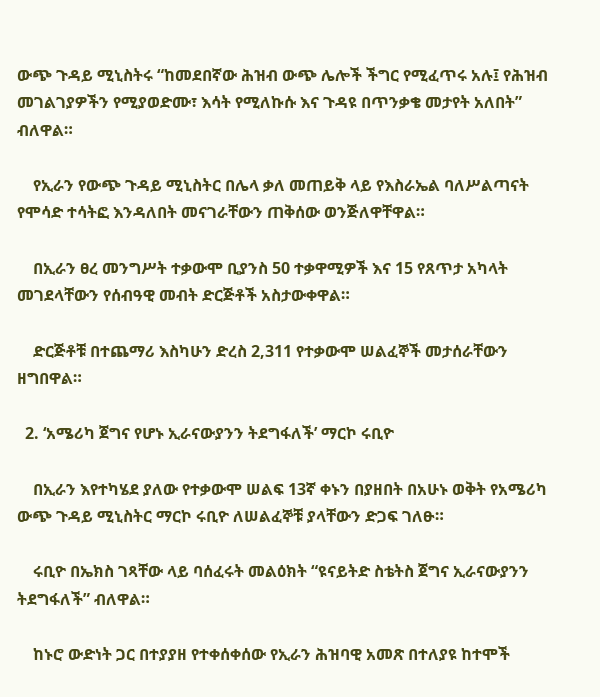ውጭ ጉዳይ ሚኒስትሩ “ከመደበኛው ሕዝብ ውጭ ሌሎች ችግር የሚፈጥሩ አሉ፤ የሕዝብ መገልገያዎችን የሚያወድሙ፣ እሳት የሚለኩሱ እና ጉዳዩ በጥንቃቄ መታየት አለበት” ብለዋል።

    የኢራን የውጭ ጉዳይ ሚኒስትር በሌላ ቃለ መጠይቅ ላይ የእስራኤል ባለሥልጣናት የሞሳድ ተሳትፎ እንዳለበት መናገራቸውን ጠቅሰው ወንጅለዋቸዋል።

    በኢራን ፀረ መንግሥት ተቃውሞ ቢያንስ 50 ተቃዋሚዎች እና 15 የጸጥታ አካላት መገደላቸውን የሰብዓዊ መብት ድርጅቶች አስታውቀዋል።

    ድርጅቶቹ በተጨማሪ እስካሁን ድረስ 2,311 የተቃውሞ ሠልፈኞች መታሰራቸውን ዘግበዋል።

  2. ‘አሜሪካ ጀግና የሆኑ ኢራናውያንን ትደግፋለች’ ማርኮ ሩቢዮ

    በኢራን እየተካሄደ ያለው የተቃውሞ ሠልፍ 13ኛ ቀኑን በያዘበት በአሁኑ ወቅት የአሜሪካ ውጭ ጉዳይ ሚኒስትር ማርኮ ሩቢዮ ለሠልፈኞቹ ያላቸውን ድጋፍ ገለፁ።

    ሩቢዮ በኤክስ ገጻቸው ላይ ባሰፈሩት መልዕክት “ዩናይትድ ስቴትስ ጀግና ኢራናውያንን ትደግፋለች” ብለዋል።

    ከኑሮ ውድነት ጋር በተያያዘ የተቀሰቀሰው የኢራን ሕዝባዊ አመጽ በተለያዩ ከተሞች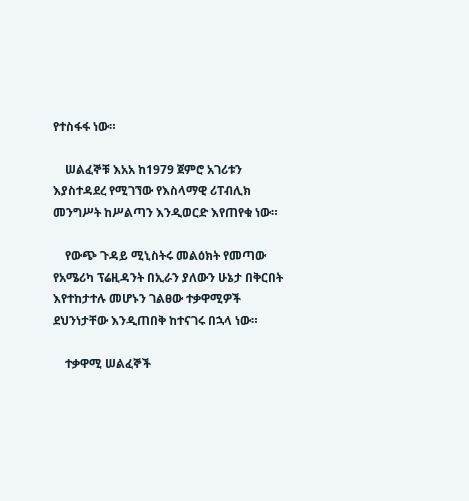የተስፋፋ ነው።

    ሠልፈኞቹ እአአ ከ1979 ጀምሮ አገሪቱን እያስተዳደረ የሚገኘው የእስላማዊ ሪፐብሊክ መንግሥት ከሥልጣን እንዲወርድ እየጠየቁ ነው።

    የውጭ ጉዳይ ሚኒስትሩ መልዕክት የመጣው የአሜሪካ ፕሬዚዳንት በኢራን ያለውን ሁኔታ በቅርበት እየተከታተሉ መሆኑን ገልፀው ተቃዋሚዎች ደህንነታቸው እንዲጠበቅ ከተናገሩ በኋላ ነው።

    ተቃዋሚ ሠልፈኞች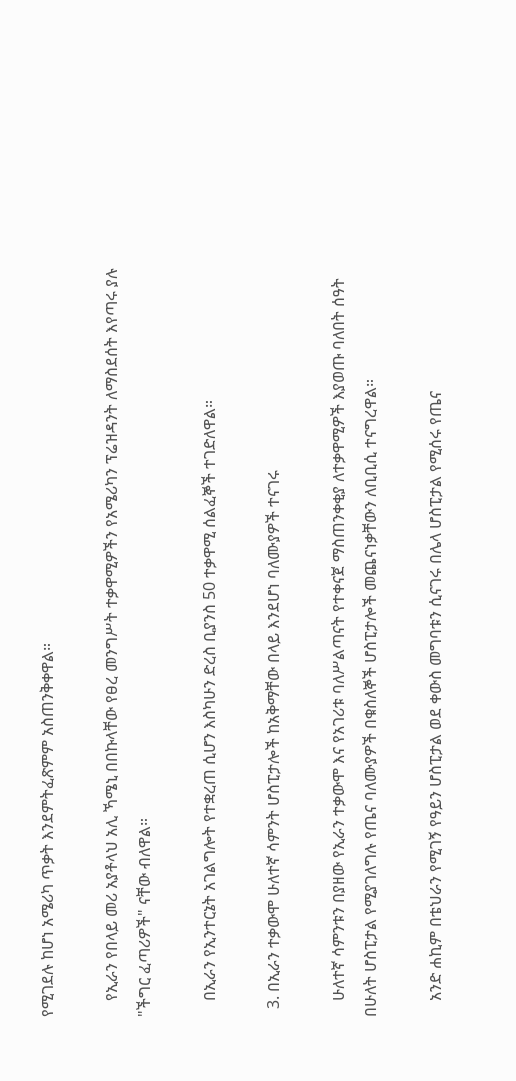የሚገደሉ ከሆነ አሜሪካ ጥቃት እንደምትፈጽምም አስጠንቅቀዋል።

    የኢራን የበላይ መሪ አያቶላህ አሊ ኻሜኒ በበኩላቸው የፀረ መንግሥት ተቃዋሚዎችን የአሜሪካን ፕሬዝዳንት ለማስደሰት እየጣሩ ያሉ "ችግር ፈጣሪዎች" ናቸው ብለዋል።

    በኢራን የኢንተርኔት አገልግሎት የተቋረጠ ሲሆን እስካሁን ድረስ ቢያንስ 50 ተቃዋሚ ሰልፈኞች ተገድለዋል።

  3. በኢራን ተቃውሞ ሁለተኛ ሳምንት ሆስፒታሎች ከአቅማቸው በላይ እንደሆነ ባለሙያዎች ተናገሩ

    ሁለተኛ ሳምንቱን በያዘው የኢራን ተቃውሞ እና የአገሪቱ ባለሥልጣናት የተቀናጀ ማስጠንቀቂያ ለተቃዋሚዎች እያወጡ ባለበት ሰዓት በሁለት ሆስፒታል የሚያገለግሉ የጤና ባለሙያዎች በቁስለኞች ሆስፒታሎች መጨናነቃቸውን ለቢቢሲ ተናግረዋል።

    አንድ ሐኪም በቴህራን የሚገኝ የዓይን ሆስፒታል ወደ ቀውስ መግባቱን ሲናገሩ በሌላ ሆስፒታል የሚሰሩ የጤና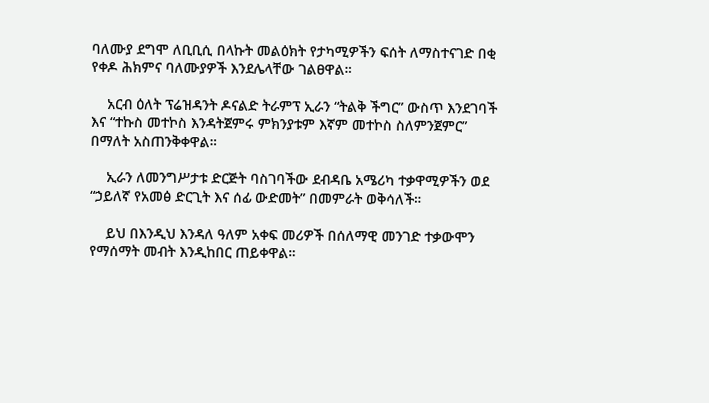ባለሙያ ደግሞ ለቢቢሲ በላኩት መልዕክት የታካሚዎችን ፍሰት ለማስተናገድ በቂ የቀዶ ሕክምና ባለሙያዎች እንደሌላቸው ገልፀዋል።

    አርብ ዕለት ፕሬዝዳንት ዶናልድ ትራምፕ ኢራን “ትልቅ ችግር” ውስጥ እንደገባች እና “ተኩስ መተኮስ እንዳትጀምሩ ምክንያቱም እኛም መተኮስ ስለምንጀምር” በማለት አስጠንቅቀዋል።

    ኢራን ለመንግሥታቱ ድርጅት ባስገባችው ደብዳቤ አሜሪካ ተቃዋሚዎችን ወደ “ኃይለኛ የአመፅ ድርጊት እና ሰፊ ውድመት” በመምራት ወቅሳለች።

    ይህ በእንዲህ እንዳለ ዓለም አቀፍ መሪዎች በሰለማዊ መንገድ ተቃውሞን የማሰማት መብት እንዲከበር ጠይቀዋል።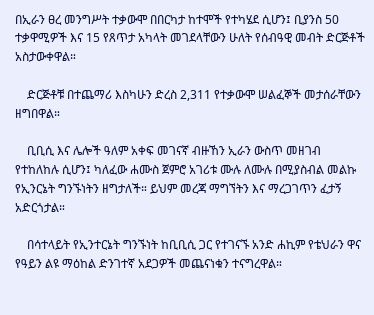በኢራን ፀረ መንግሥት ተቃውሞ በበርካታ ከተሞች የተካሄደ ሲሆን፤ ቢያንስ 50 ተቃዋሚዎች እና 15 የጸጥታ አካላት መገደላቸውን ሁለት የሰብዓዊ መብት ድርጅቶች አስታውቀዋል።

    ድርጅቶቹ በተጨማሪ እስካሁን ድረስ 2,311 የተቃውሞ ሠልፈኞች መታሰራቸውን ዘግበዋል።

    ቢቢሲ እና ሌሎች ዓለም አቀፍ መገናኛ ብዙኸን ኢራን ውስጥ መዘገብ የተከለከሉ ሲሆን፤ ካለፈው ሐሙስ ጀምሮ አገሪቱ ሙሉ ለሙሉ በሚያስብል መልኩ የኢንርኔት ግንኙነትን ዘግታለች። ይህም መረጃ ማግኘትን እና ማረጋገጥን ፈታኝ አድርጎታል።

    በሳተላይት የኢንተርኔት ግንኙነት ከቢቢሲ ጋር የተገናኙ አንድ ሐኪም የቴህራን ዋና የዓይን ልዩ ማዕከል ድንገተኛ አደጋዎች መጨናነቁን ተናግረዋል።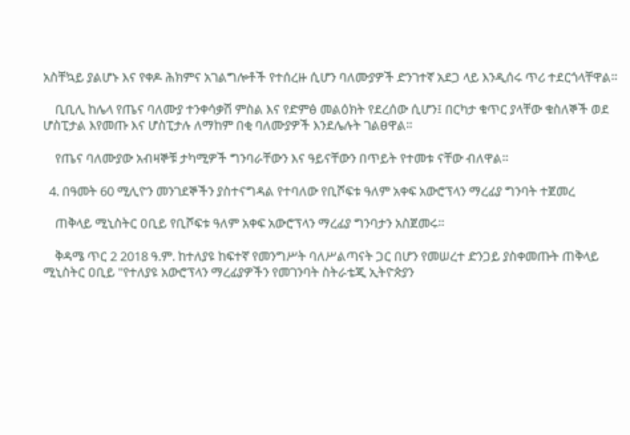አስቸኳይ ያልሆኑ እና የቀዶ ሕክምና አገልግሎቶች የተሰረዙ ሲሆን ባለሙያዎች ድንገተኛ አደጋ ላይ እንዲሰሩ ጥሪ ተደርጎላቸዋል።

    ቢቢሊ ከሌላ የጤና ባለሙያ ተንቀሳቃሽ ምስል እና የድምፅ መልዕክት የደረሰው ሲሆን፤ በርካታ ቁጥር ያላቸው ቁስለኞች ወደ ሆስፒታል እየመጡ እና ሆስፒታሉ ለማከም በቂ ባለሙያዎች እንደሌሉት ገልፀዋል።

    የጤና ባለሙያው አብዛኞቹ ታካሚዎች ግንባራቸውን እና ዓይናቸውን በጥይት የተመቱ ናቸው ብለዋል።

  4. በዓመት 60 ሚሊዮን መንገደኞችን ያስተናግዳል የተባለው የቢሾፍቱ ዓለም አቀፍ አውሮፕላን ማረፊያ ግንባት ተጀመረ

    ጠቅላይ ሚኒስትር ዐቢይ የቢሾፍቱ ዓለም አቀፍ አውሮፕላን ማረፊያ ግንባታን አስጀመሩ።

    ቅዳሜ ጥር 2 2018 ዓ.ም. ከተለያዩ ከፍተኛ የመንግሥት ባለሥልጣናት ጋር በሆን የመሠረተ ድንጋይ ያስቀመጡት ጠቅላይ ሚኒስትር ዐቢይ "የተለያዩ አውሮፕላን ማረፊያዎችን የመገንባት ስትራቴጂ ኢትዮጵያን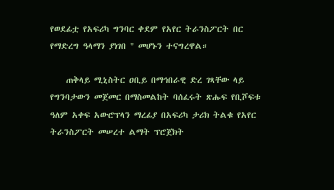የወደፊቷ የአፍሪካ ግንባር ቀደም የአየር ትራንስፖርት በር የማድረግ ዓላማን ያነገበ " መሆኑን ተናግረዋል።

    ጠቅላይ ሚኒስትር ዐቢይ በማኅበራዊ ድረ ገጻቸው ላይ የግንባታውን መጀመር በማስመልከት ባሰፈሩት ጽሑፍ የቢሾፍቱ ዓለም አቀፍ አውሮፕላን ማረፊያ በአፍሪካ ታሪክ ትልቁ የአየር ትራንስፖርት መሠረተ ልማት ፕሮጀክት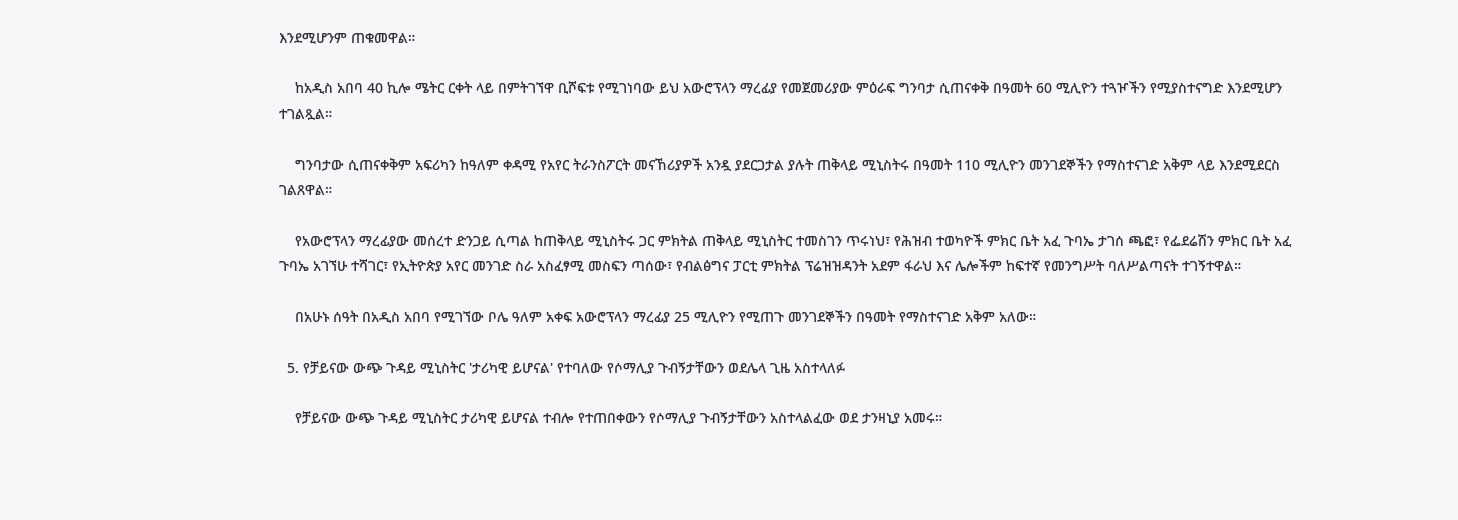እንደሚሆንም ጠቁመዋል።

    ከአዲስ አበባ 40 ኪሎ ሜትር ርቀት ላይ በምትገኘዋ ቢሾፍቱ የሚገነባው ይህ አውሮፕላን ማረፊያ የመጀመሪያው ምዕራፍ ግንባታ ሲጠናቀቅ በዓመት 60 ሚሊዮን ተጓዦችን የሚያስተናግድ እንደሚሆን ተገልጿል።

    ግንባታው ሲጠናቀቅም አፍሪካን ከዓለም ቀዳሚ የአየር ትራንስፖርት መናኸሪያዎች አንዷ ያደርጋታል ያሉት ጠቅላይ ሚኒስትሩ በዓመት 110 ሚሊዮን መንገደኞችን የማስተናገድ አቅም ላይ እንደሚደርስ ገልጸዋል።

    የአውሮፕላን ማረፊያው መሰረተ ድንጋይ ሲጣል ከጠቅላይ ሚኒስትሩ ጋር ምክትል ጠቅላይ ሚኒስትር ተመስገን ጥሩነህ፣ የሕዝብ ተወካዮች ምክር ቤት አፈ ጉባኤ ታገሰ ጫፎ፣ የፌደሬሽን ምክር ቤት አፈ ጉባኤ አገኘሁ ተሻገር፣ የኢትዮጵያ አየር መንገድ ስራ አስፈፃሚ መስፍን ጣሰው፣ የብልፅግና ፓርቲ ምክትል ፕሬዝዝዳንት አደም ፋራህ እና ሌሎችም ከፍተኛ የመንግሥት ባለሥልጣናት ተገኝተዋል።

    በአሁኑ ሰዓት በአዲስ አበባ የሚገኘው ቦሌ ዓለም አቀፍ አውሮፕላን ማረፊያ 25 ሚሊዮን የሚጠጉ መንገደኞችን በዓመት የማስተናገድ አቅም አለው።

  5. የቻይናው ውጭ ጉዳይ ሚኒስትር 'ታሪካዊ ይሆናል' የተባለው የሶማሊያ ጉብኝታቸውን ወደሌላ ጊዜ አስተላለፉ

    የቻይናው ውጭ ጉዳይ ሚኒስትር ታሪካዊ ይሆናል ተብሎ የተጠበቀውን የሶማሊያ ጉብኝታቸውን አስተላልፈው ወደ ታንዛኒያ አመሩ።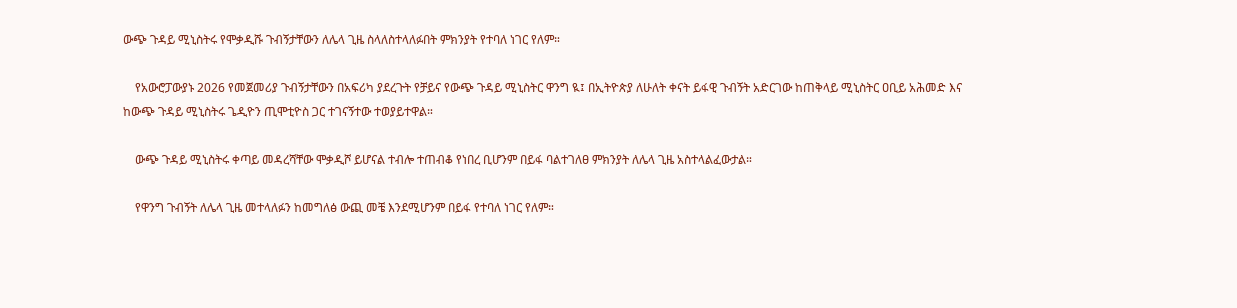ውጭ ጉዳይ ሚኒስትሩ የሞቃዲሹ ጉብኝታቸውን ለሌላ ጊዜ ስላለስተላለፉበት ምክንያት የተባለ ነገር የለም።

    የአውሮፓውያኑ 2026 የመጀመሪያ ጉብኝታቸውን በአፍሪካ ያደረጉት የቻይና የውጭ ጉዳይ ሚኒስትር ዋንግ ዪ፤ በኢትዮጵያ ለሁለት ቀናት ይፋዊ ጉብኝት አድርገው ከጠቅላይ ሚኒስትር ዐቢይ አሕመድ እና ከውጭ ጉዳይ ሚኒስትሩ ጌዲዮን ጢሞቲዮስ ጋር ተገናኝተው ተወያይተዋል።

    ውጭ ጉዳይ ሚኒስትሩ ቀጣይ መዳረሻቸው ሞቃዲሾ ይሆናል ተብሎ ተጠብቆ የነበረ ቢሆንም በይፋ ባልተገለፀ ምክንያት ለሌላ ጊዜ አስተላልፈውታል።

    የዋንግ ጉብኝት ለሌላ ጊዜ መተላለፉን ከመግለፅ ውጪ መቼ እንደሚሆንም በይፋ የተባለ ነገር የለም።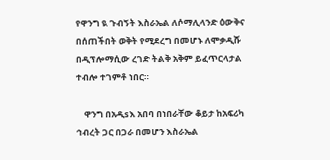የዋንግ ዪ ጉብኝት እስራኤል ለሶማሊላንድ ዕውቅና በሰጠችበት ወቅት የሚደረግ በመሆኑ ለሞቃዲሹ በዲፕሎማሲው ረገድ ትልቅ አቅም ይፈጥርላታል ተብሎ ተገምቶ ነበር።

    ዋንግ በአዲsእ አበባ በነበራቸው ቆይታ ከአፍሪካ ኅብረት ጋር በጋራ በመሆን እስራኤል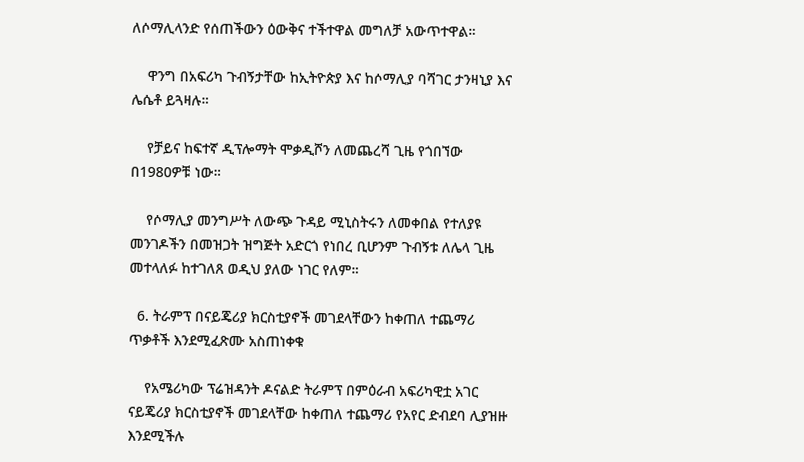ለሶማሊላንድ የሰጠችውን ዕውቅና ተችተዋል መግለቻ አውጥተዋል።

    ዋንግ በአፍሪካ ጉብኝታቸው ከኢትዮጵያ እና ከሶማሊያ ባሻገር ታንዛኒያ እና ሌሴቶ ይጓዛሉ።

    የቻይና ከፍተኛ ዲፕሎማት ሞቃዲሾን ለመጨረሻ ጊዜ የጎበኘው በ1980ዎቹ ነው።

    የሶማሊያ መንግሥት ለውጭ ጉዳይ ሚኒስትሩን ለመቀበል የተለያዩ መንገዶችን በመዝጋት ዝግጅት አድርጎ የነበረ ቢሆንም ጉብኝቱ ለሌላ ጊዜ መተላለፉ ከተገለጸ ወዲህ ያለው ነገር የለም።

  6. ትራምፕ በናይጄሪያ ክርስቲያኖች መገደላቸውን ከቀጠለ ተጨማሪ ጥቃቶች እንደሚፈጽሙ አስጠነቀቁ

    የአሜሪካው ፕሬዝዳንት ዶናልድ ትራምፕ በምዕራብ አፍሪካዊቷ አገር ናይጄሪያ ክርስቲያኖች መገደላቸው ከቀጠለ ተጨማሪ የአየር ድብደባ ሊያዝዙ እንደሚችሉ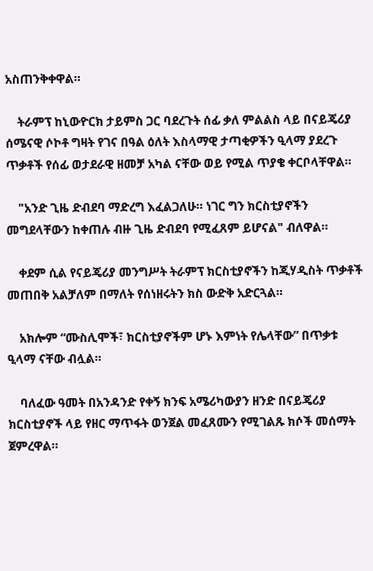አስጠንቅቀዋል።

    ትራምፕ ከኒውዮርክ ታይምስ ጋር ባደረጉት ሰፊ ቃለ ምልልስ ላይ በናይጄሪያ ሰሜናዊ ሶኮቶ ግዛት የገና በዓል ዕለት እስላማዊ ታጣቂዎችን ዒላማ ያደረጉ ጥቃቶች የሰፊ ወታደራዊ ዘመቻ አካል ናቸው ወይ የሚል ጥያቄ ቀርቦላቸዋል።

    "አንድ ጊዜ ድብደባ ማድረግ እፈልጋለሁ። ነገር ግን ክርስቲያኖችን መግደላቸውን ከቀጠሉ ብዙ ጊዜ ድብደባ የሚፈጸም ይሆናል" ብለዋል።

    ቀደም ሲል የናይጄሪያ መንግሥት ትራምፕ ክርስቲያኖችን ከጂሃዲስት ጥቃቶች መጠበቅ አልቻለም በማለት የሰነዘሩትን ክስ ውድቅ አድርጓል።

    አክሎም “ሙስሊሞች፣ ክርስቲያኖችም ሆኑ እምነት የሌላቸው” በጥቃቱ ዒላማ ናቸው ብሏል።

    ባለፈው ዓመት በአንዳንድ የቀኝ ክንፍ አሜሪካውያን ዘንድ በናይጄሪያ ክርስቲያኖች ላይ የዘር ማጥፋት ወንጀል መፈጸሙን የሚገልጹ ክሶች መሰማት ጀምረዋል።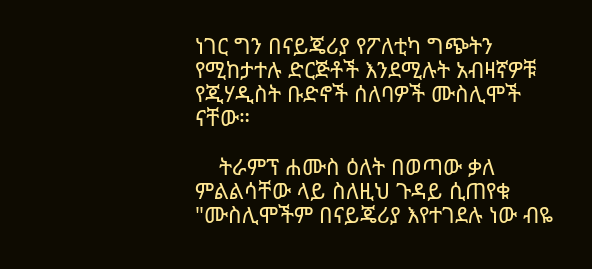ነገር ግን በናይጄሪያ የፖለቲካ ግጭትን የሚከታተሉ ድርጅቶች እንደሚሉት አብዛኛዎቹ የጂሃዲስት ቡድኖች ሰለባዎች ሙስሊሞች ናቸው።

    ትራምፕ ሐሙስ ዕለት በወጣው ቃለ ምልልሳቸው ላይ ስለዚህ ጉዳይ ሲጠየቁ "ሙስሊሞችም በናይጄሪያ እየተገደሉ ነው ብዬ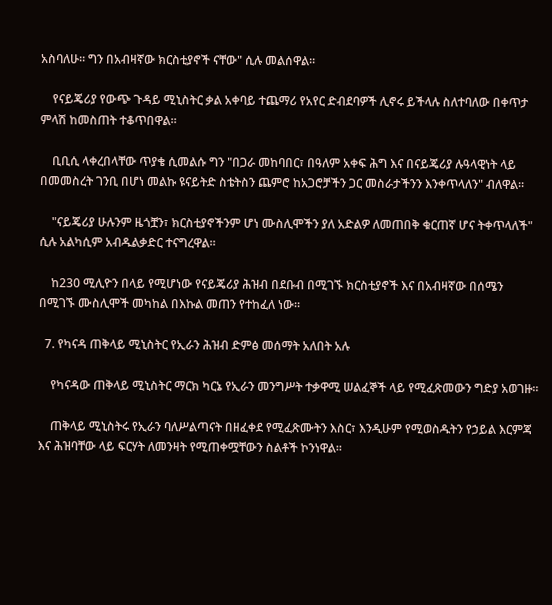አስባለሁ። ግን በአብዛኛው ክርስቲያኖች ናቸው" ሲሉ መልሰዋል።

    የናይጄሪያ የውጭ ጉዳይ ሚኒስትር ቃል አቀባይ ተጨማሪ የአየር ድብደባዎች ሊኖሩ ይችላሉ ስለተባለው በቀጥታ ምላሽ ከመስጠት ተቆጥበዋል።

    ቢቢሲ ላቀረበላቸው ጥያቄ ሲመልሱ ግን "በጋራ መከባበር፣ በዓለም አቀፍ ሕግ እና በናይጄሪያ ሉዓላዊነት ላይ በመመስረት ገንቢ በሆነ መልኩ ዩናይትድ ስቴትስን ጨምሮ ከአጋሮቻችን ጋር መስራታችንን እንቀጥላለን" ብለዋል።

    "ናይጄሪያ ሁሉንም ዜጎቿን፣ ክርስቲያኖችንም ሆነ ሙስሊሞችን ያለ አድልዎ ለመጠበቅ ቁርጠኛ ሆና ትቀጥላለች" ሲሉ አልካሲም አብዱልቃድር ተናግረዋል።

    ከ230 ሚሊዮን በላይ የሚሆነው የናይጄሪያ ሕዝብ በደቡብ በሚገኙ ክርስቲያኖች እና በአብዛኛው በሰሜን በሚገኙ ሙስሊሞች መካከል በእኩል መጠን የተከፈለ ነው።

  7. የካናዳ ጠቅላይ ሚኒስትር የኢራን ሕዝብ ድምፅ መሰማት አለበት አሉ

    የካናዳው ጠቅላይ ሚኒስትር ማርክ ካርኔ የኢራን መንግሥት ተቃዋሚ ሠልፈኞች ላይ የሚፈጽመውን ግድያ አወገዙ።

    ጠቅላይ ሚኒስትሩ የኢራን ባለሥልጣናት በዘፈቀደ የሚፈጽሙትን እስር፣ እንዲሁም የሚወስዱትን የኃይል እርምጃ እና ሕዝባቸው ላይ ፍርሃት ለመንዛት የሚጠቀሟቸውን ስልቶች ኮንነዋል።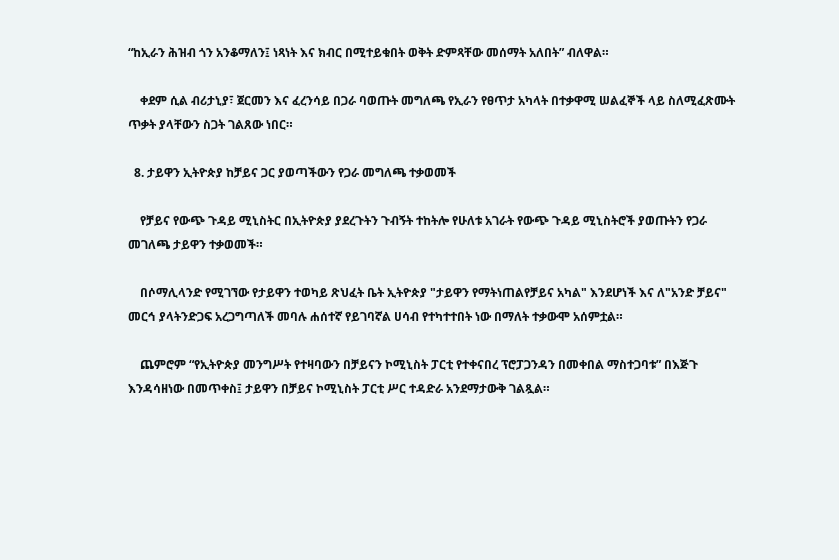“ከኢራን ሕዝብ ጎን አንቆማለን፤ ነጻነት እና ክብር በሚተይቁበት ወቅት ድምጻቸው መሰማት አለበት” ብለዋል።

    ቀደም ሲል ብሪታኒያ፣ ጀርመን እና ፈረንሳይ በጋራ ባወጡት መግለጫ የኢራን የፀጥታ አካላት በተቃዋሚ ሠልፈኞች ላይ ስለሚፈጽሙት ጥቃት ያላቸውን ስጋት ገልጸው ነበር።

  8. ታይዋን ኢትዮጵያ ከቻይና ጋር ያወጣችውን የጋራ መግለጫ ተቃወመች

    የቻይና የውጭ ጉዳይ ሚኒስትር በኢትዮጵያ ያደረጉትን ጉብኝት ተከትሎ የሁለቱ አገራት የውጭ ጉዳይ ሚኒስትሮች ያወጡትን የጋራ መገለጫ ታይዋን ተቃወመች።

    በሶማሊላንድ የሚገኘው የታይዋን ተወካይ ጽህፈት ቤት ኢትዮጵያ "ታይዋን የማትነጠልየቻይና አካል" እንደሆነች እና ለ"አንድ ቻይና" መርኅ ያላትንድጋፍ አረጋግጣለች መባሉ ሐሰተኛ የይገባኛል ሀሳብ የተካተተበት ነው በማለት ተቃውሞ አሰምቷል።

    ጨምሮም “የኢትዮጵያ መንግሥት የተዛባውን በቻይናን ኮሚኒስት ፓርቲ የተቀናበረ ፕሮፓጋንዳን በመቀበል ማስተጋባቱ” በእጅጉ እንዳሳዘነው በመጥቀስ፤ ታይዋን በቻይና ኮሚኒስት ፓርቲ ሥር ተዳድራ አንደማታውቅ ገልጿል።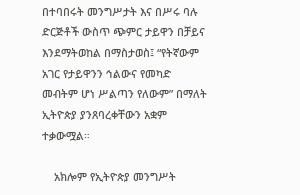በተባበሩት መንግሥታት እና በሥሩ ባሉ ድርጅቶች ውስጥ ጭምር ታይዋን በቻይና እንደማትወከል በማስታወስ፤ “የትኛውም አገር የታይዋንን ኅልውና የመካድ መብትም ሆነ ሥልጣን የለውም” በማለት ኢትዮጵያ ያንጸባረቀቸውን አቋም ተቃውሟል።

    አክሎም የኢትዮጵያ መንግሥት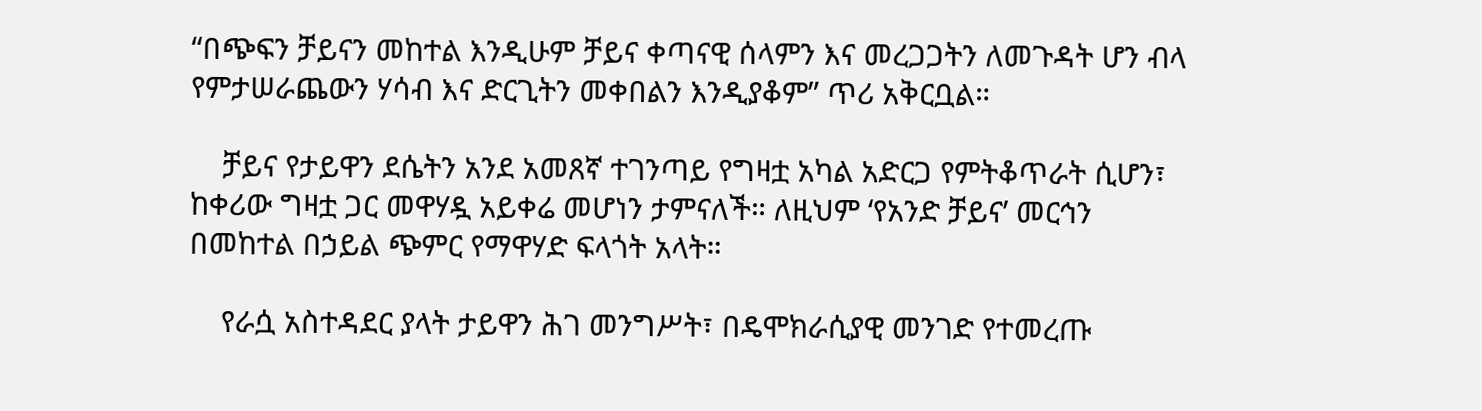“በጭፍን ቻይናን መከተል እንዲሁም ቻይና ቀጣናዊ ሰላምን እና መረጋጋትን ለመጉዳት ሆን ብላ የምታሠራጨውን ሃሳብ እና ድርጊትን መቀበልን እንዲያቆም” ጥሪ አቅርቧል።

    ቻይና የታይዋን ደሴትን አንደ አመጸኛ ተገንጣይ የግዛቷ አካል አድርጋ የምትቆጥራት ሲሆን፣ ከቀሪው ግዛቷ ጋር መዋሃዷ አይቀሬ መሆነን ታምናለች። ለዚህም ‘የአንድ ቻይና’ መርኅን በመከተል በኃይል ጭምር የማዋሃድ ፍላጎት አላት።

    የራሷ አስተዳደር ያላት ታይዋን ሕገ መንግሥት፣ በዴሞክራሲያዊ መንገድ የተመረጡ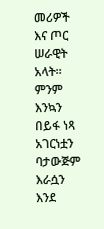መሪዎች እና ጦር ሠራዊት አላት። ምንም እንኳን በይፋ ነጻ አገርነቷን ባታውጅም እራሷን እንደ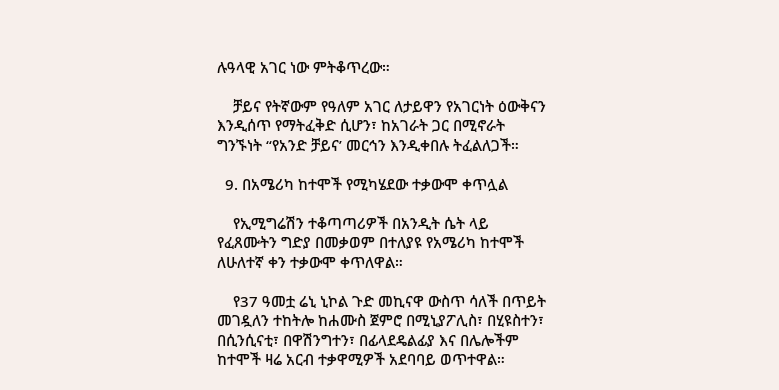ሉዓላዊ አገር ነው ምትቆጥረው።

    ቻይና የትኛውም የዓለም አገር ለታይዋን የአገርነት ዕውቅናን እንዲሰጥ የማትፈቅድ ሲሆን፣ ከአገራት ጋር በሚኖራት ግንኙነት “የአንድ ቻይና’ መርኅን እንዲቀበሉ ትፈልለጋች።

  9. በአሜሪካ ከተሞች የሚካሄደው ተቃውሞ ቀጥሏል

    የኢሚግሬሽን ተቆጣጣሪዎች በአንዲት ሴት ላይ የፈጸሙትን ግድያ በመቃወም በተለያዩ የአሜሪካ ከተሞች ለሁለተኛ ቀን ተቃውሞ ቀጥለዋል።

    የ37 ዓመቷ ሬኒ ኒኮል ጉድ መኪናዋ ውስጥ ሳለች በጥይት መገዷለን ተከትሎ ከሐሙስ ጀምሮ በሚኒያፖሊስ፣ በሂዩስተን፣ በሲንሲናቲ፣ በዋሽንግተን፣ በፊላደዴልፊያ እና በሌሎችም ከተሞች ዛሬ አርብ ተቃዋሚዎች አደባባይ ወጥተዋል።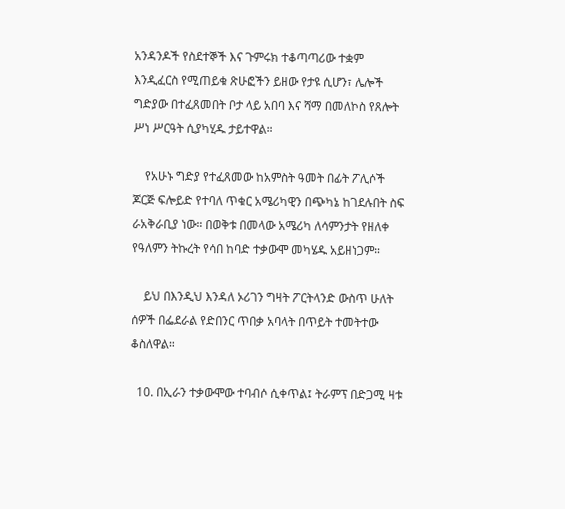አንዳንዶች የስደተኞች እና ጉምሩክ ተቆጣጣሪው ተቋም እንዲፈርስ የሚጠይቁ ጽሁፎችን ይዘው የታዩ ሲሆን፣ ሌሎች ግድያው በተፈጸመበት ቦታ ላይ አበባ እና ሻማ በመለኮስ የጸሎት ሥነ ሥርዓት ሲያካሂዱ ታይተዋል።

    የአሁኑ ግድያ የተፈጸመው ከአምስት ዓመት በፊት ፖሊሶች ጆርጅ ፍሎይድ የተባለ ጥቁር አሜሪካዊን በጭካኔ ከገደሉበት ስፍ ራአቅራቢያ ነው። በወቅቱ በመላው አሜሪካ ለሳምንታት የዘለቀ የዓለምን ትኩረት የሳበ ከባድ ተቃውሞ መካሄዱ አይዘነጋም።

    ይህ በእንዲህ እንዳለ ኦሪገን ግዛት ፖርትላንድ ውስጥ ሁለት ሰዎች በፌደራል የድበንር ጥበቃ አባላት በጥይት ተመትተው ቆስለዋል።

  10. በኢራን ተቃውሞው ተባብሶ ሲቀጥል፤ ትራምፕ በድጋሚ ዛቱ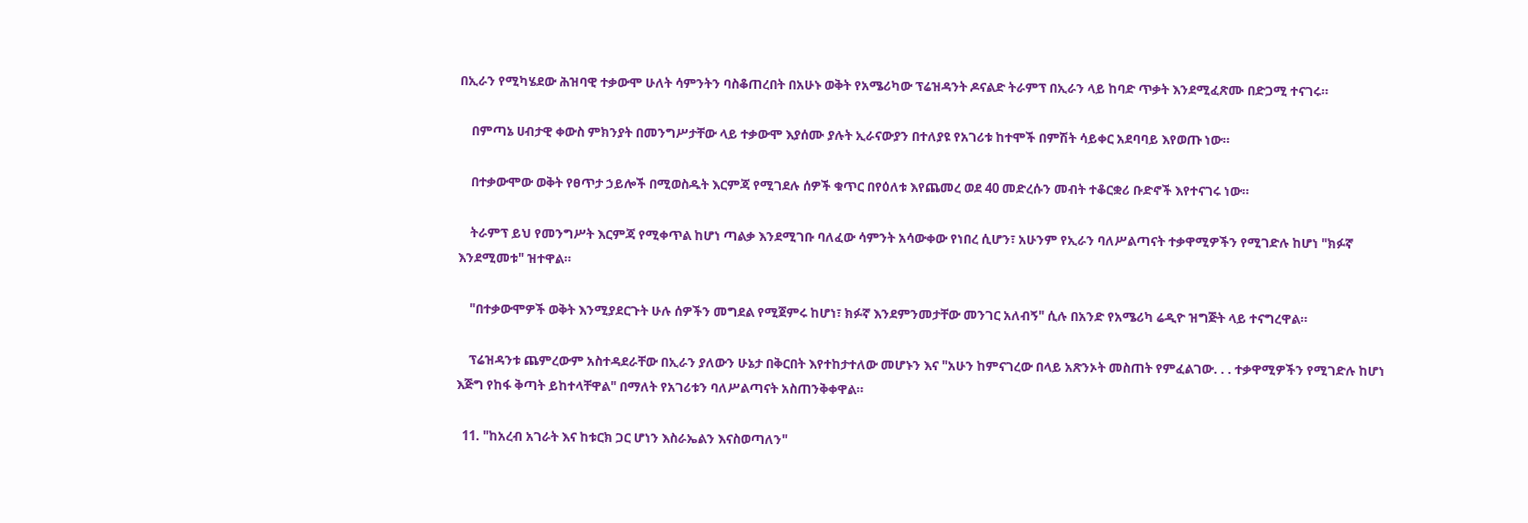በኢራን የሚካሄደው ሕዝባዊ ተቃውሞ ሁለት ሳምንትን ባስቆጠረበት በአሁኑ ወቅት የአሜሪካው ፕሬዝዳንት ዶናልድ ትራምፕ በኢራን ላይ ከባድ ጥቃት እንደሚፈጽሙ በድጋሚ ተናገሩ።

    በምጣኔ ሀብታዊ ቀውስ ምክንያት በመንግሥታቸው ላይ ተቃውሞ እያሰሙ ያሉት ኢራናውያን በተለያዩ የአገሪቱ ከተሞች በምሽት ሳይቀር አደባባይ እየወጡ ነው።

    በተቃውሞው ወቅት የፀጥታ ኃይሎች በሚወስዱት እርምጃ የሚገደሉ ሰዎች ቁጥር በየዕለቱ እየጨመረ ወደ 40 መድረሱን መብት ተቆርቋሪ ቡድኖች እየተናገሩ ነው።

    ትራምፕ ይህ የመንግሥት እርምጃ የሚቀጥል ከሆነ ጣልቃ እንደሚገቡ ባለፈው ሳምንት አሳውቀው የነበረ ሲሆን፣ አሁንም የኢራን ባለሥልጣናት ተቃዋሚዎችን የሚገድሉ ከሆነ "ክፉኛ እንደሚመቱ" ዝተዋል።

    "በተቃውሞዎች ወቅት እንሚያደርጉት ሁሉ ሰዎችን መግደል የሚጀምሩ ከሆነ፣ ክፉኛ እንደምንመታቸው መንገር አለብኝ" ሲሉ በአንድ የአሜሪካ ሬዲዮ ዝግጅት ላይ ተናግረዋል።

    ፕሬዝዳንቱ ጨምረውም አስተዳደራቸው በኢራን ያለውን ሁኔታ በቅርበት እየተከታተለው መሆኑን እና "አሁን ከምናገረው በላይ አጽንኦት መስጠት የምፈልገው. . . ተቃዋሚዎችን የሚገድሉ ከሆነ እጅግ የከፋ ቅጣት ይከተላቸዋል" በማለት የአገሪቱን ባለሥልጣናት አስጠንቅቀዋል።

  11. "ከአረብ አገራት እና ከቱርክ ጋር ሆነን እስራኤልን እናስወጣለን"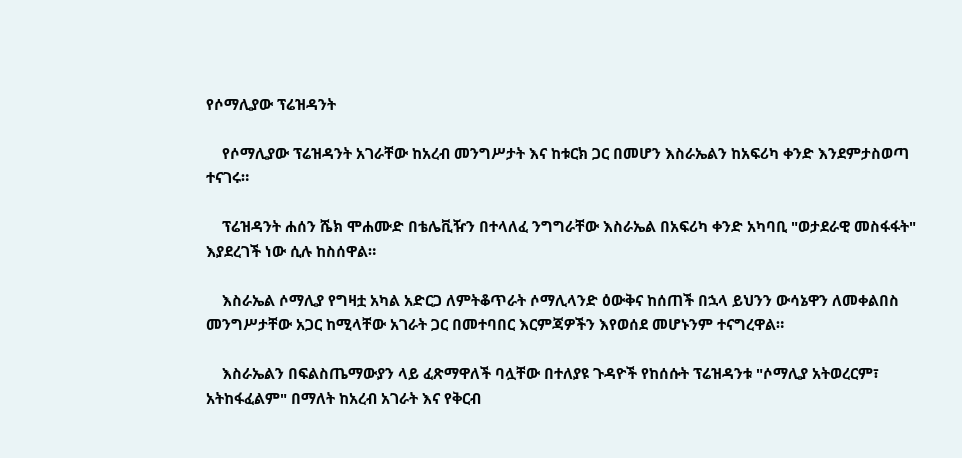የሶማሊያው ፕሬዝዳንት

    የሶማሊያው ፕሬዝዳንት አገራቸው ከአረብ መንግሥታት እና ከቱርክ ጋር በመሆን እስራኤልን ከአፍሪካ ቀንድ እንደምታስወጣ ተናገሩ።

    ፕሬዝዳንት ሐሰን ሼክ ሞሐሙድ በቴሌቪዥን በተላለፈ ንግግራቸው እስራኤል በአፍሪካ ቀንድ አካባቢ "ወታደራዊ መስፋፋት" እያደረገች ነው ሲሉ ከስሰዋል።

    እስራኤል ሶማሊያ የግዛቷ አካል አድርጋ ለምትቆጥራት ሶማሊላንድ ዕውቅና ከሰጠች በኋላ ይህንን ውሳኔዋን ለመቀልበስ መንግሥታቸው አጋር ከሚላቸው አገራት ጋር በመተባበር እርምጃዎችን እየወሰደ መሆኑንም ተናግረዋል።

    እስራኤልን በፍልስጤማውያን ላይ ፈጽማዋለች ባሏቸው በተለያዩ ጉዳዮች የከሰሱት ፕሬዝዳንቱ "ሶማሊያ አትወረርም፣ አትከፋፈልም" በማለት ከአረብ አገራት እና የቅርብ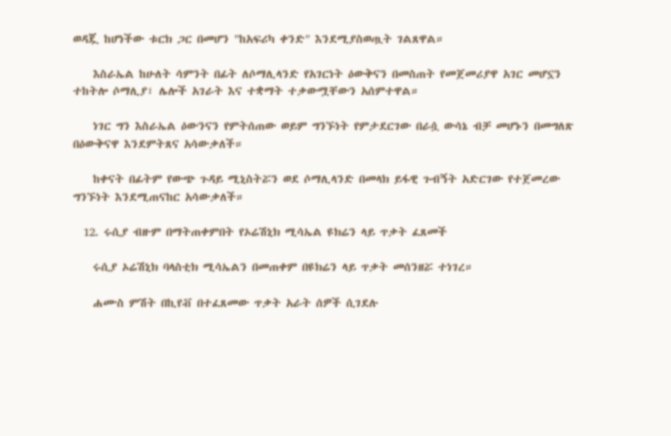ወዳጇ ከሆነችው ቱርክ ጋር በመሆን "ከአፍሪካ ቀንድ" እንደሚያስወጧት ገልጸዋል።

    እስራኤል ከሁለት ሳምንት በፊት ለሶማሊላንድ የአገርነት ዕውቅናን በመስጠት የመጀመሪያዋ አገር መሆኗን ተከትሎ ሶማሊያ፣ ሌሎች አገራት እና ተቋማት ተቃውሟቸውን አሰምተዋል።

    ነገር ግን እስራኤል ዕውንናን የምትሰጠው ወይም ግንኙነት የምታደርገው በራሷ ውሳኔ ብቻ መሆኑን በመግለጽ በዕውቅናዋ እንደምትጸና አሳውቃለች።

    ከቀናት በፊትም የውጭ ጉዳይ ሚኒስትሯን ወደ ሶማሊላንድ በመላክ ይፋዊ ጉብኝት አድርገው የተጀመረው ግንኙነት እንደሚጠናከር አሳውቃለች።

  12. ሩሲያ ብዙም በማትጠቀምበት የኦሬሽኒክ ሚሳኤል ዩክሬን ላይ ጥቃት ፈጸመች

    ሩሲያ ኦሬሽኒክ ባላስቲክ ሚሳኤልን በመጠቀም በዩክሬን ላይ ጥቃት መሰንዘሯ ተነገረ።

    ሐሙስ ምሽት በኪየቭ በተፈጸመው ጥቃት አራት ሰዎች ሲገደሉ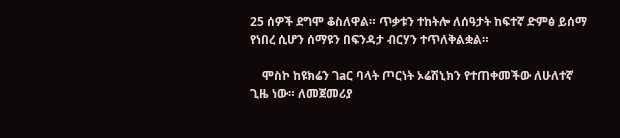25 ሰዎች ደግሞ ቆስለዋል። ጥቃቱን ተከትሎ ለሰዓታት ከፍተኛ ድምፅ ይሰማ የነበረ ሲሆን ሰማዩን በፍንዳታ ብርሃን ተጥለቅልቋል።

    ሞስኮ ከዩክሬን ገaር ባላት ጦርነት ኦሬሽኒክን የተጠቀመችው ለሁለተኛ ጊዜ ነው። ለመጀመሪያ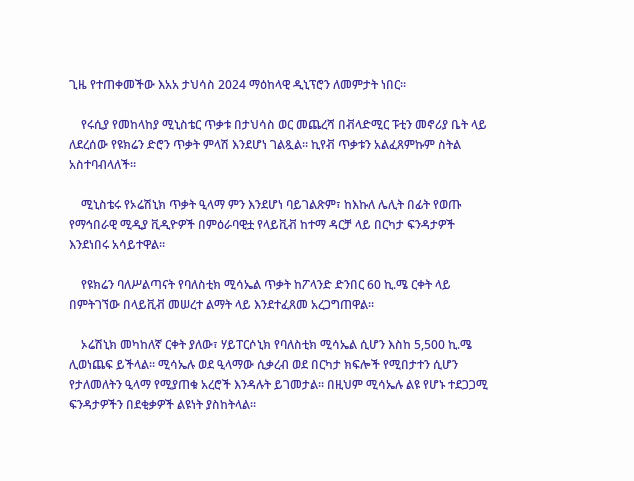ጊዜ የተጠቀመችው እአአ ታህሳስ 2024 ማዕከላዊ ዲኒፕሮን ለመምታት ነበር።

    የሩሲያ የመከላከያ ሚኒስቴር ጥቃቱ በታህሳስ ወር መጨረሻ በቭላድሚር ፑቲን መኖሪያ ቤት ላይ ለደረሰው የዩክሬን ድሮን ጥቃት ምላሽ እንደሆነ ገልጿል። ኪየቭ ጥቃቱን አልፈጸምኩም ስትል አስተባብላለች።

    ሚኒስቴሩ የኦሬሽኒክ ጥቃት ዒላማ ምን እንደሆነ ባይገልጽም፣ ከእኩለ ሌሊት በፊት የወጡ የማኅበራዊ ሚዲያ ቪዲዮዎች በምዕራባዊቷ የላይቪቭ ከተማ ዳርቻ ላይ በርካታ ፍንዳታዎች እንደነበሩ አሳይተዋል።

    የዩክሬን ባለሥልጣናት የባለስቲክ ሚሳኤል ጥቃት ከፖላንድ ድንበር 60 ኪ.ሜ ርቀት ላይ በምትገኘው በላይቪቭ መሠረተ ልማት ላይ እንደተፈጸመ አረጋግጠዋል።

    ኦሬሽኒክ መካከለኛ ርቀት ያለው፣ ሃይፐርሶኒክ የባለስቲክ ሚሳኤል ሲሆን እስከ 5,500 ኪ.ሜ ሊወነጨፍ ይችላል። ሚሳኤሉ ወደ ዒላማው ሲቃረብ ወደ በርካታ ክፍሎች የሚበታተን ሲሆን የታለመለትን ዒላማ የሚያጠቁ አረሮች እንዳሉት ይገመታል። በዚህም ሚሳኤሉ ልዩ የሆኑ ተደጋጋሚ ፍንዳታዎችን በደቂቃዎች ልዩነት ያስከትላል።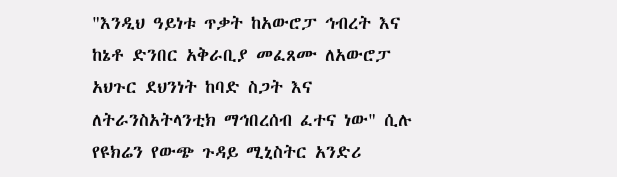"እንዲህ ዓይነቱ ጥቃት ከአውሮፓ ኅብረት እና ከኔቶ ድንበር አቅራቢያ መፈጸሙ ለአውሮፓ አህጉር ደህንነት ከባድ ስጋት እና ለትራንስአትላንቲክ ማኅበረሰብ ፈተና ነው" ሲሉ የዩክሬን የውጭ ጉዳይ ሚኒስትር አንድሪ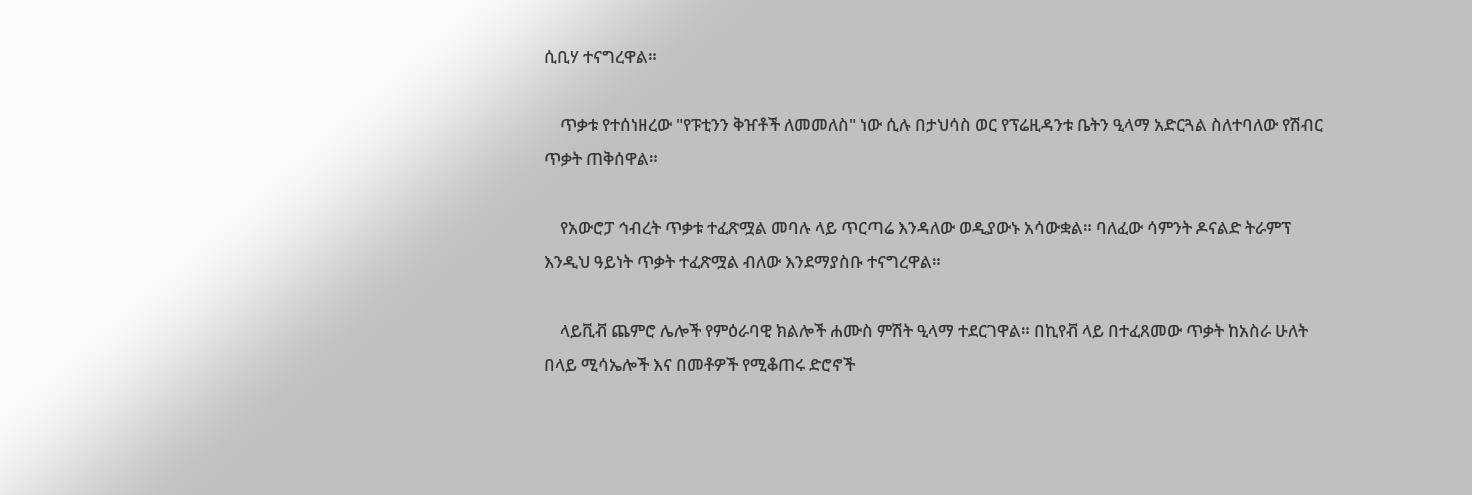ሲቢሃ ተናግረዋል።

    ጥቃቱ የተሰነዘረው "የፑቲንን ቅዠቶች ለመመለስ" ነው ሲሉ በታህሳስ ወር የፕሬዚዳንቱ ቤትን ዒላማ አድርጓል ስለተባለው የሽብር ጥቃት ጠቅሰዋል።

    የአውሮፓ ኅብረት ጥቃቱ ተፈጽሟል መባሉ ላይ ጥርጣሬ እንዳለው ወዲያውኑ አሳውቋል። ባለፈው ሳምንት ዶናልድ ትራምፕ እንዲህ ዓይነት ጥቃት ተፈጽሟል ብለው እንደማያስቡ ተናግረዋል።

    ላይቪቭ ጨምሮ ሌሎች የምዕራባዊ ክልሎች ሐሙስ ምሽት ዒላማ ተደርገዋል። በኪየቭ ላይ በተፈጸመው ጥቃት ከአስራ ሁለት በላይ ሚሳኤሎች እና በመቶዎች የሚቆጠሩ ድሮኖች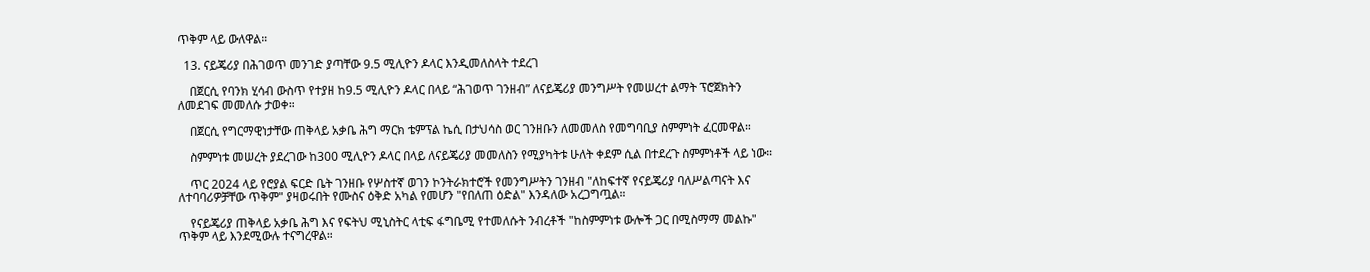ጥቅም ላይ ውለዋል።

  13. ናይጄሪያ በሕገወጥ መንገድ ያጣቸው 9.5 ሚሊዮን ዶላር እንዲመለስላት ተደረገ

    በጀርሲ የባንክ ሂሳብ ውስጥ የተያዘ ከ9.5 ሚሊዮን ዶላር በላይ “ሕገወጥ ገንዘብ” ለናይጄሪያ መንግሥት የመሠረተ ልማት ፕሮጀክትን ለመደገፍ መመለሱ ታወቀ።

    በጀርሲ የግርማዊነታቸው ጠቅላይ አቃቤ ሕግ ማርክ ቴምፕል ኬሲ በታህሳስ ወር ገንዘቡን ለመመለስ የመግባቢያ ስምምነት ፈርመዋል።

    ስምምነቱ መሠረት ያደረገው ከ300 ሚሊዮን ዶላር በላይ ለናይጄሪያ መመለስን የሚያካትቱ ሁለት ቀደም ሲል በተደረጉ ስምምነቶች ላይ ነው።

    ጥር 2024 ላይ የሮያል ፍርድ ቤት ገንዘቡ የሦስተኛ ወገን ኮንትራክተሮች የመንግሥትን ገንዘብ "ለከፍተኛ የናይጄሪያ ባለሥልጣናት እና ለተባባሪዎቻቸው ጥቅም" ያዛወሩበት የሙስና ዕቅድ አካል የመሆን "የበለጠ ዕድል" እንዳለው አረጋግጧል።

    የናይጄሪያ ጠቅላይ አቃቤ ሕግ እና የፍትህ ሚኒስትር ላቲፍ ፋግቤሚ የተመለሱት ንብረቶች "ከስምምነቱ ውሎች ጋር በሚስማማ መልኩ" ጥቅም ላይ እንደሚውሉ ተናግረዋል።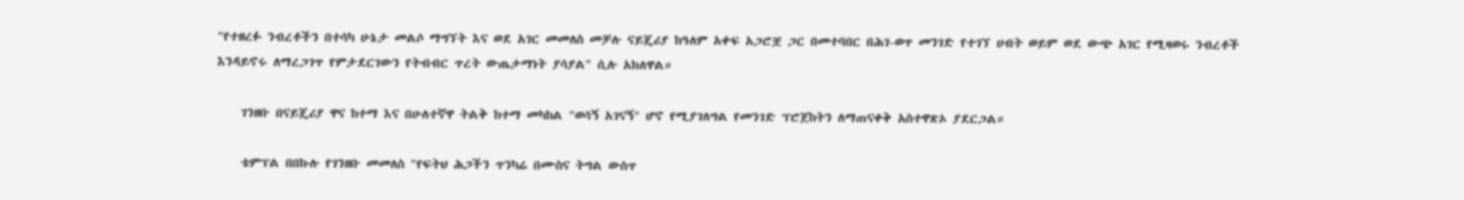"የተዘረፉ ንብረቶችን በተሳካ ሁኔታ መልሶ ማግኘት እና ወደ አገር መመለስ መቻሉ ናይጄሪያ ከዓለም አቀፍ አጋሮቿ ጋር በመተባበር በሕገ-ወጥ መንገድ የተገኘ ሀብት ወይም ወደ ውጭ አገር የሚዛወሩ ንብረቶች እንዳይኖሩ ለማረጋገጥ የምታደርገውን የትብብር ጥረት ውጤታማነት ያሳያል" ሲሉ አክለዋል።

    ገንዘቡ በናይጄሪያ ዋና ከተማ እና በሁለተኛዋ ትልቅ ከተማ መካከል "ወሳኝ አገናኝ" ሆኖ የሚያገለግል የመንገድ ፕሮጀከትን ለማጠናቀቅ አስተዋጽኦ ያደርጋል።

    ቴምፕል በበኩሉ የገንዘቡ መመለስ "የፍትህ ሕጋችን ጥንካሬ በሙስና ትግል ውስጥ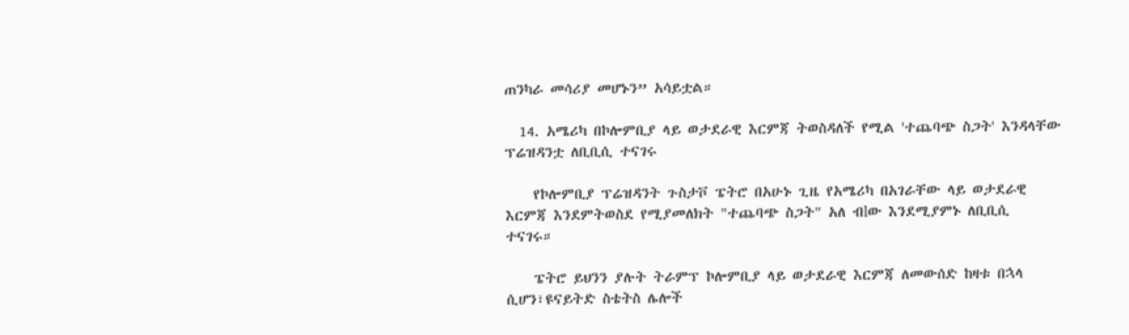ጠንካራ መሳሪያ መሆኑን” አሳይቷል።

  14. አሜሪካ በኮሎምቢያ ላይ ወታደራዊ እርምጃ ትወስዳለች የሚል 'ተጨባጭ ስጋት' እንዳላቸው ፕሬዝዳንቷ ለቢቢሲ ተናገሩ

    የኮሎምቢያ ፕሬዝዳንት ጉስታቮ ፔትሮ በአሁኑ ጊዜ የአሜሪካ በአገራቸው ላይ ወታደራዊ እርምጃ እንደምትወስደ የሚያመለክት "ተጨባጭ ስጋት" አለ ብlው እንደሚያምኑ ለቢቢሲ ተናገሩ።

    ፔትሮ ይህንን ያሉት ትራምፕ ኮሎምቢያ ላይ ወታደራዊ እርምጃ ለመውሰድ ከዛቱ በኋላ ሲሆን፣ዩናይትድ ስቴትስ ሌሎች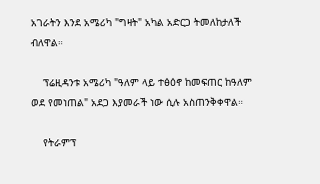አገራትን እንደ አሜሪካ "ግዛት" አካል አድርጋ ትመለከታለች ብለዋል።

    ፕሬዚዳንቱ አሜሪካ "ዓለም ላይ ተፅዕኖ ከመፍጠር ከዓለም ወደ የመነጠል" አደጋ እያመራች ነው ሲሉ አስጠንቅቀዋል።

    የትራምፕ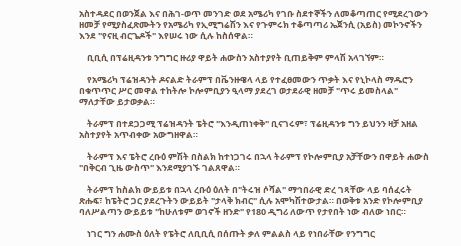አስተዳደር በወንጀል እና በሕገ-ወጥ መንገድ ወደ አሜሪካ የገቡ ስደተኞችን ለመቆጣጠር የሚደረገውን ዘመቻ የሚያስፈጽሙትን የአሜሪካ የኢሚግሬሽን እና የጉምሩክ ተቆጣጣሪ ኤጀንሲ (አይስ) መኮንኖችን እንደ "የናዚ ብርጌዶች" እየሠሩ ነው ሲሉ ከስሰዋል።

    ቢቢሲ በፕሬዚዳንቱ ንግግር ዙሪያ ዋይት ሐውስን አስተያየት ቢጠይቅም ምላሽ አላገኘም።

    የአሜሪካ ፕሬዝዳንት ዶናልድ ትራምፕ በቬንዙዌላ ላይ የተፈፀመውን ጥቃት እና የኒኮላስ ማዱሮን በቁጥጥር ሥር መዋል ተከትሎ ኮሎምቢያን ዒላማ ያደረገ ወታደራዊ ዘመቻ "ጥሩ ይመስላል" ማለታቸው ይታወቃል።

    ትራምፕ በተደጋጋሚ ፕሬዝዳንት ፔትሮ "እንዲጠነቀቅ" ቢናገሩም፣ ፕሬዚዳንቱ ግን ይህንን ዛቻ አዘል አስተያየት አጥብቀው አውግዘዋል።

    ትራምፕ እና ፔትሮ ረቡዕ ምሽት በስልክ ከተነጋገሩ በኋላ ትራምፕ የኮሎምቢያ አቻቸውን በዋይት ሐውስ "በቅርብ ጊዜ ውስጥ" እንደሚያገኙ ገልጸዋል።

    ትራምፕ ከስልክ ውይይቱ በኋላ ረቡዕ ዕለት በ"ትሩዝ ሶሻል" ማኅበራዊ ድረ ገጻቸው ላይ ባሰፈሩት ጽሑፍ፣ ከፔትሮ ጋር ያደረጉትን ውይይት "ታላቅ ክብር" ሲሉ አሞካሽተውታል። በወቅቱ አንድ የኮሎምቢያ ባለሥልጣን ውይይቱ "ከሁለቱም ወገኖች ዘንድ" የ180 ዲግሪ ለውጥ የታየበት ነው ብለው ነበር።

    ነገር ግን ሐሙስ ዕለት የፔትሮ ለቢቢሲ በሰጡት ቃለ ምልልስ ላይ የነበራቸው የንግግር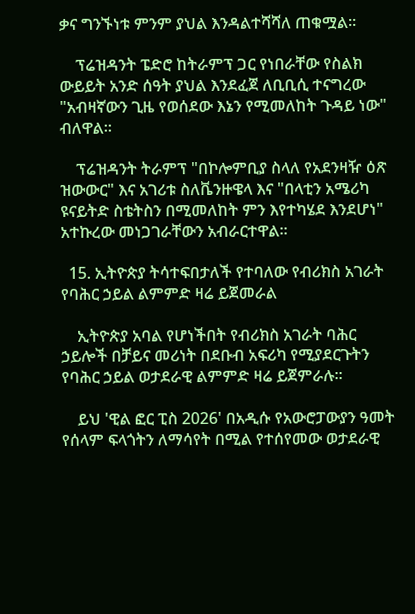ቃና ግንኙነቱ ምንም ያህል እንዳልተሻሻለ ጠቁሟል።

    ፕሬዝዳንት ፔድሮ ከትራምፕ ጋር የነበራቸው የስልክ ውይይት አንድ ሰዓት ያህል እንደፈጀ ለቢቢሲ ተናግረው "አብዛኛውን ጊዜ የወሰደው እኔን የሚመለከት ጉዳይ ነው" ብለዋል።

    ፕሬዝዳንት ትራምፕ "በኮሎምቢያ ስላለ የአደንዛዥ ዕጽ ዝውውር" እና አገሪቱ ስለቬንዙዌላ እና "በላቲን አሜሪካ ዩናይትድ ስቴትስን በሚመለከት ምን እየተካሄደ እንደሆነ" አተኩረው መነጋገራቸውን አብራርተዋል።

  15. ኢትዮጵያ ትሳተፍበታለች የተባለው የብሪክስ አገራት የባሕር ኃይል ልምምድ ዛሬ ይጀመራል

    ኢትዮጵያ አባል የሆነችበት የብሪክስ አገራት ባሕር ኃይሎች በቻይና መሪነት በደቡብ አፍሪካ የሚያደርጉትን የባሕር ኃይል ወታደራዊ ልምምድ ዛሬ ይጀምራሉ።

    ይህ 'ዊል ፎር ፒስ 2026' በአዲሱ የአውሮፓውያን ዓመት የሰላም ፍላጎትን ለማሳየት በሚል የተሰየመው ወታደራዊ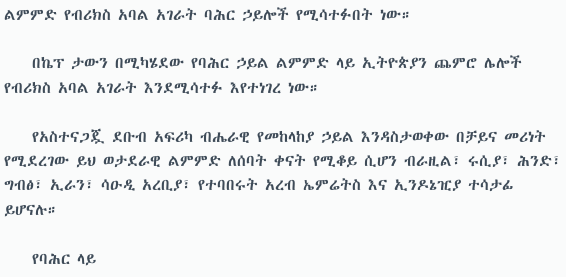ልምምድ የብሪክስ አባል አገራት ባሕር ኃይሎች የሚሳተፉበት ነው።

    በኬፕ ታውን በሚካሄደው የባሕር ኃይል ልምምድ ላይ ኢትዮጵያን ጨምሮ ሌሎች የብሪክስ አባል አገራት እንደሚሳተፉ እየተነገረ ነው።

    የአስተናጋጇ ደቡብ አፍሪካ ብሔራዊ የመከላከያ ኃይል እንዳስታወቀው በቻይና መሪነት የሚደረገው ይህ ወታደራዊ ልምምድ ለሰባት ቀናት የሚቆይ ሲሆን ብራዚል፣ ሩሲያ፣ ሕንድ፣ ግብፅ፣ ኢራን፣ ሳዑዲ አረቢያ፣ የተባበሩት አረብ ኤምሬትስ እና ኢንዶኔዢያ ተሳታፊ ይሆናሉ።

    የባሕር ላይ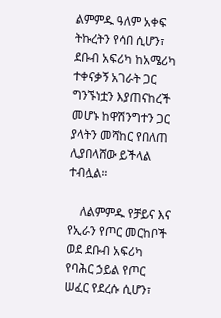ልምምዱ ዓለም አቀፍ ትኩረትን የሳበ ሲሆን፣ ደቡብ አፍሪካ ከአሜሪካ ተቀናቃኝ አገራት ጋር ግንኙነቷን እያጠናከረች መሆኑ ከዋሽንግተን ጋር ያላትን መሻከር የበለጠ ሊያበላሸው ይችላል ተብሏል።

    ለልምምዱ የቻይና እና የኢራን የጦር መርከቦች ወደ ደቡብ አፍሪካ የባሕር ኃይል የጦር ሠፈር የደረሱ ሲሆን፣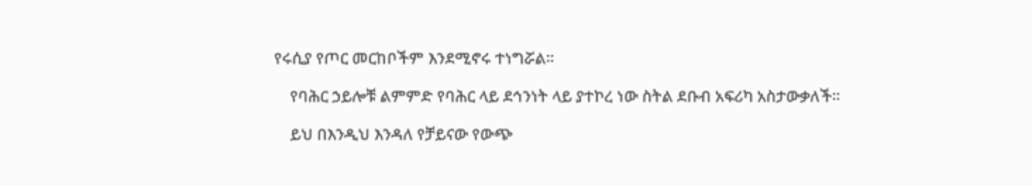የሩሲያ የጦር መርከቦችም እንደሚኖሩ ተነግሯል።

    የባሕር ኃይሎቹ ልምምድ የባሕር ላይ ደኅንነት ላይ ያተኮረ ነው ስትል ደቡብ አፍሪካ አስታውቃለች።

    ይህ በእንዲህ እንዳለ የቻይናው የውጭ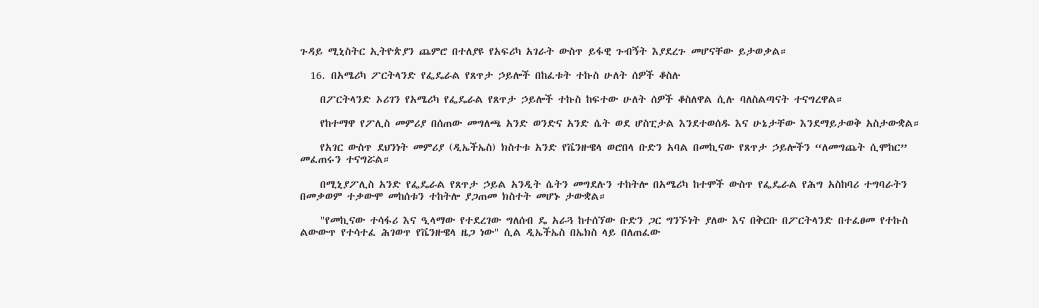ጉዳይ ሚኒስትር ኢትዮጵያን ጨምሮ በተለያዩ የአፍሪካ አገራት ውስጥ ይፋዊ ጉብኝት እያደረጉ መሆናቸው ይታወቃል።

  16. በአሜሪካ ፖርትላንድ የፌዴራል የጸጥታ ኃይሎች በከፈቱት ተኩስ ሁለት ሰዎች ቆስሉ

    በፖርትላንድ ኦሪገን የአሜሪካ የፌዴራል የጸጥታ ኃይሎች ተኩስ ከፍተው ሁለት ሰዎች ቆስለዋል ሲሉ ባለስልጣናት ተናግረዋል።

    የከተማዋ የፖሊስ መምሪያ በሰጠው መግለጫ አንድ ወንድና አንድ ሴት ወደ ሆስፒታል እንደተወሰዱ እና ሁኔታቸው እንደማይታወቅ አስታውቋል።

    የአገር ውስጥ ደህንነት መምሪያ (ዲኤችኤስ) ክስተቱ አንድ የቬንዙዌላ ወሮበላ ቡድን አባል በመኪናው የጸጥታ ኃይሎችን “ለመግጨት ሲሞከር” መፈጠሩን ተናግሯል።

    በሚኒያፖሊስ አንድ የፌዴራል የጸጥታ ኃይል አንዲት ሴትን መግደሉን ተከትሎ በአሜሪካ ከተሞች ውስጥ የፌዴራል የሕግ አስከባሪ ተግባራትን በመቃወም ተቃውሞ መከሰቱን ተከትሎ ያጋጠመ ክስተት መሆኑ ታውቋል።

    "የመኪናው ተሳፋሪ እና ዒላማው የተደረገው ግለሰብ ዴ አራጓ ከተሰኘው ቡድን ጋር ግንኙነት ያለው እና በቅርቡ በፖርትላንድ በተፈፀመ የተኩስ ልውውጥ የተሳተፈ ሕገወጥ የቬንዙዌላ ዜጋ ነው" ሲል ዲኤችኤስ በኤክስ ላይ በለጠፈው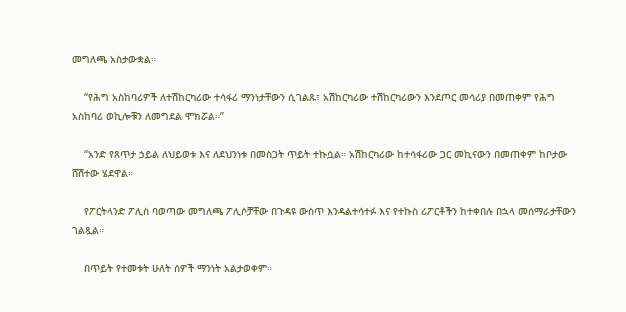መግለጫ አስታውቋል።

    “የሕግ አስከባሪዎች ለተሽከርካሪው ተሳፋሪ ማንነታቸውን ሲገልጹ፣ አሽከርካሪው ተሽከርካሪውን እንደጦር መሳሪያ በመጠቀም የሕግ አስከባሪ ወኪሎቹን ለመግደል ሞክሯል።”

    “አንድ የጸጥታ ኃይል ለህይወቱ እና ለደህንነቱ በመስጋት ጥይት ተኩሷል። አሽከርካሪው ከተሳፋሪው ጋር መኪናውን በመጠቀም ከቦታው ሸሽተው ሄደዋል።

    የፖርትላንድ ፖሊስ ባወጣው መግለጫ ፖሊሶቻቸው በጉዳዩ ውስጥ እንዳልተሳተፉ እና የተኩስ ሪፖርቶችን ከተቀበሉ በኋላ መሰማራታቸውን ገልጿል።

    በጥይት የተመቱት ሁለት ሰዎች ማንነት አልታወቀም።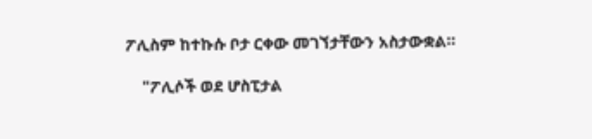ፖሊስም ከተኩሱ ቦታ ርቀው መገኘታቸውን አስታውቋል።

    "ፖሊሶች ወደ ሆስፒታል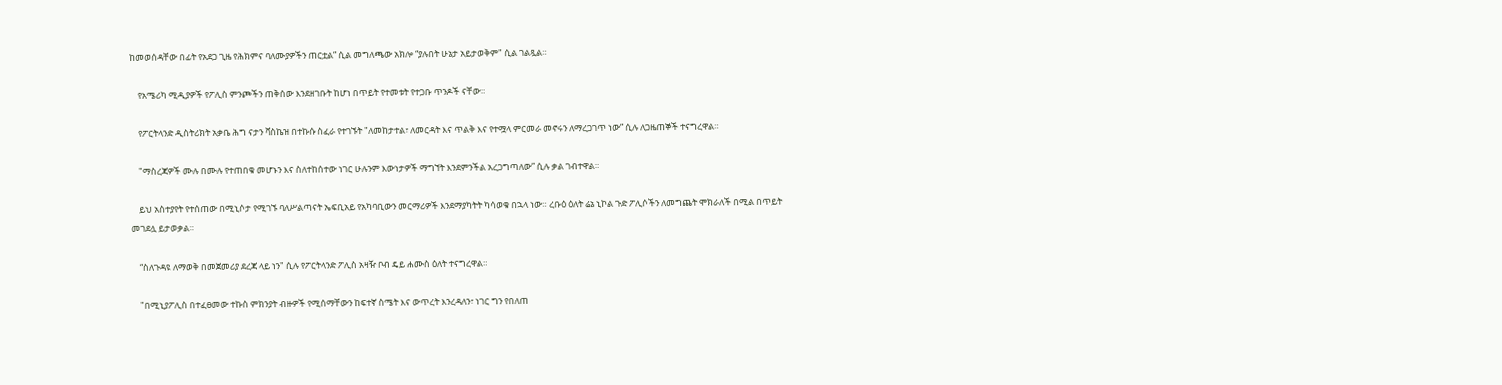ከመወሰዳቸው በፊት የአደጋ ጊዜ የሕክምና ባለሙያዎችን ጠርቷል” ሲል መግለጫው አክሎ “ያሉበት ሁኔታ አይታወቅም" ሲል ገልጿል።

    የአሜሪካ ሚዲያዎች የፖሊስ ምንጮችን ጠቅሰው እንደዘገቡት ከሆነ በጥይት የተመቱት የተጋቡ ጥንዶች ናቸው።

    የፖርትላንድ ዲስትሪክት አቃቤ ሕግ ናታን ቫስኬዝ በተኩሱ ስፈራ የተገኙት "ለመከታተል፣ ለመርዳት እና ጥልቅ እና የተሟላ ምርመራ መኖሩን ለማረጋገጥ ነው” ሲሉ ለጋዜጠኞች ተናግረዋል።

    "ማስረጃዎች ሙሉ በሙሉ የተጠበቁ መሆኑን እና ስለተከሰተው ነገር ሁሉንም እውነታዎች ማግኘት እንደምንችል አረጋግጣለው” ሲሉ ቃል ገብተዋል።

    ይህ አስተያየት የተሰጠው በሚኒሶታ የሚገኙ ባለሥልጣናት ኤፍቢአይ የአካባቢውን መርማሪዎች እንደማያካትት ካሳወቁ በኋላ ነው። ረቡዕ ዕለት ሬኔ ኒኮል ጉድ ፖሊሶችን ለመግጨት ሞክራለች በሚል በጥይት መገደሏ ይታወቃል።

    “ስለጉዳዩ ለማወቅ በመጀመሪያ ደረጃ ላይ ነን" ሲሉ የፖርትላንድ ፖሊስ አዛዥ ቦብ ዴይ ሐሙስ ዕለት ተናግረዋል።

    "በሚኒያፖሊስ በተፈፀመው ተኩስ ምክንያት ብዙዎች የሚሰማቸውን ከፍተኛ ስሜት እና ውጥረት እንረዳለን፣ ነገር ግን የበለጠ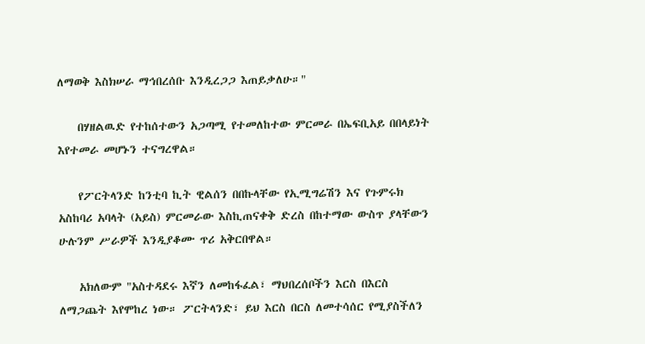ለማወቅ እስክሠራ ማኅበረሰቡ እንዲረጋጋ እጠይቃለሁ።"

    በሃዘልዉድ የተከሰተውን አጋጣሚ የተመለከተው ምርመራ በኤፍቢአይ በበላይነት እየተመራ መሆኑን ተናግረዋል።

    የፖርትላንድ ከንቲባ ኪት ዊልሰን በበኩላቸው የኢሚግሬሽን እና የጉምሩክ አስከባሪ አባላት (አይስ) ምርመራው እስኪጠናቀቅ ድረስ በከተማው ውስጥ ያላቸውን ሁሉንም ሥራዎች እንዲያቆሙ ጥሪ አቅርበዋል።

    አክለውም "አስተዳደሩ እኛን ለመከፋፈል፣ ማህበረሰቦችን እርስ በእርስ ለማጋጨት እየሞከረ ነው። ፖርትላንድ፣ ይህ እርስ በርስ ለመተሳሰር የሚያስችለን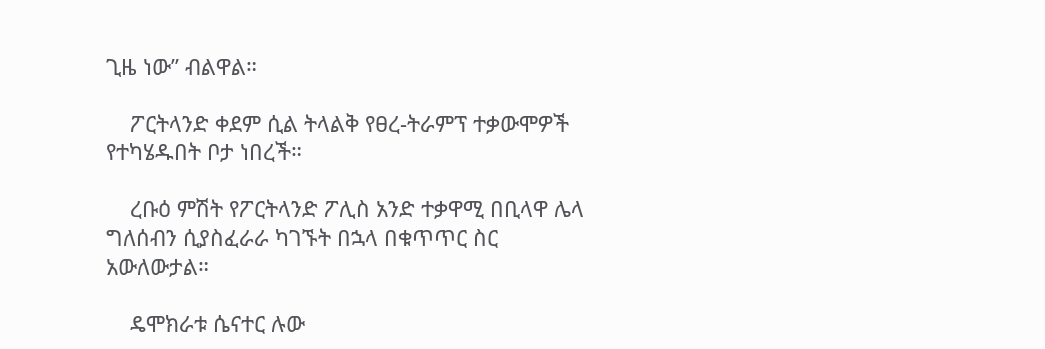ጊዜ ነው” ብልዋል።

    ፖርትላንድ ቀደም ሲል ትላልቅ የፀረ-ትራምፕ ተቃውሞዎች የተካሄዱበት ቦታ ነበረች።

    ረቡዕ ምሽት የፖርትላንድ ፖሊስ አንድ ተቃዋሚ በቢላዋ ሌላ ግለሰብን ሲያስፈራራ ካገኙት በኋላ በቁጥጥር ስር አውለውታል።

    ዴሞክራቱ ሴናተር ሉው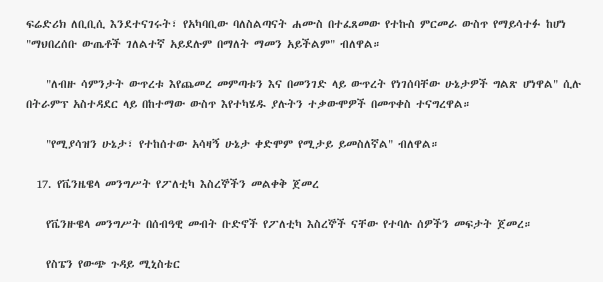ፍሬድሪክ ለቢቢሲ እንደተናገሩት፣ የአካባቢው ባለስልጣናት ሐሙስ በተፈጸመው የተኩስ ምርመራ ውስጥ የማይሳተፉ ከሆነ "ማህበረሰቡ ውጤቶች ገለልተኛ አይደሉም በማለት ማመን አይችልም" ብለዋል።

    "ለብዙ ሳምንታት ውጥረቱ እየጨመረ መምጣቱን እና በመንገድ ላይ ውጥረት የነገሰባቸው ሁኔታዎች ግልጽ ሆነዋል" ሲሉ በትራምፕ አስተዳደር ላይ በከተማው ውስጥ እየተካሄዱ ያሉትን ተቃውሞዎች በመጥቀስ ተናግረዋል።

    "የሚያሳዝን ሁኔታ፣ የተከሰተው አሳዛኝ ሁኔታ ቀድሞም የሚታይ ይመስለኛል" ብለዋል።

  17. የቬንዜዌላ መንግሥት የፖለቲካ እስረኞችን መልቀቅ ጀመረ

    የቬንዙዌላ መንግሥት በሰብዓዊ መብት ቡድኖች የፖለቲካ እስረኞች ናቸው የተባሉ ሰዎችን መፍታት ጀመረ።

    የስፔን የውጭ ጉዳይ ሚኒስቴር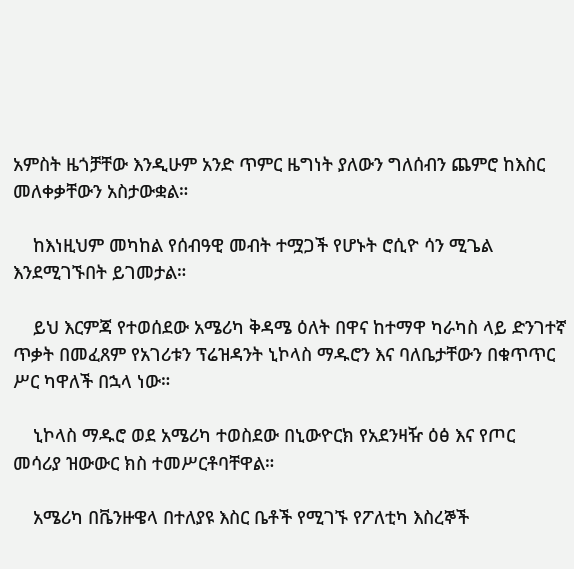አምስት ዜጎቻቸው እንዲሁም አንድ ጥምር ዜግነት ያለውን ግለሰብን ጨምሮ ከእስር መለቀቃቸውን አስታውቋል።

    ከእነዚህም መካከል የሰብዓዊ መብት ተሟጋች የሆኑት ሮሲዮ ሳን ሚጌል እንደሚገኙበት ይገመታል።

    ይህ እርምጃ የተወሰደው አሜሪካ ቅዳሜ ዕለት በዋና ከተማዋ ካራካስ ላይ ድንገተኛ ጥቃት በመፈጸም የአገሪቱን ፕሬዝዳንት ኒኮላስ ማዱሮን እና ባለቤታቸውን በቁጥጥር ሥር ካዋለች በኋላ ነው።

    ኒኮላስ ማዱሮ ወደ አሜሪካ ተወስደው በኒውዮርክ የአደንዛዥ ዕፅ እና የጦር መሳሪያ ዝውውር ክስ ተመሥርቶባቸዋል።

    አሜሪካ በቬንዙዌላ በተለያዩ እስር ቤቶች የሚገኙ የፖለቲካ እስረኞች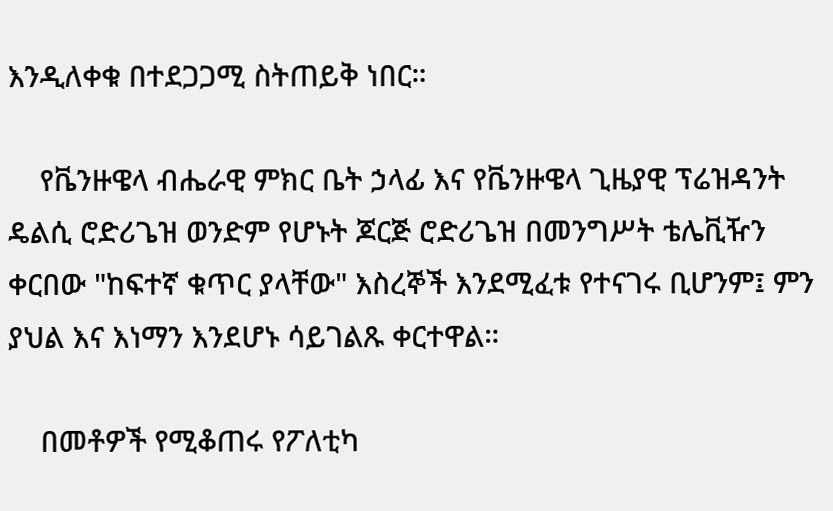እንዲለቀቁ በተደጋጋሚ ስትጠይቅ ነበር።

    የቬንዙዌላ ብሔራዊ ምክር ቤት ኃላፊ እና የቬንዙዌላ ጊዜያዊ ፕሬዝዳንት ዴልሲ ሮድሪጌዝ ወንድም የሆኑት ጆርጅ ሮድሪጌዝ በመንግሥት ቴሌቪዥን ቀርበው "ከፍተኛ ቁጥር ያላቸው" እስረኞች እንደሚፈቱ የተናገሩ ቢሆንም፤ ምን ያህል እና እነማን እንደሆኑ ሳይገልጹ ቀርተዋል።

    በመቶዎች የሚቆጠሩ የፖለቲካ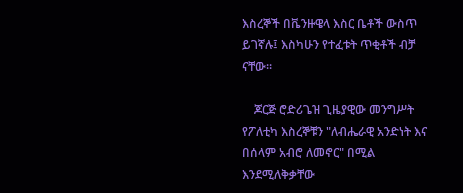እስረኞች በቬንዙዌላ እስር ቤቶች ውስጥ ይገኛሉ፤ እስካሁን የተፈቱት ጥቂቶች ብቻ ናቸው።

    ጆርጅ ሮድሪጌዝ ጊዜያዊው መንግሥት የፖለቲካ እስረኞቹን "ለብሔራዊ አንድነት እና በሰላም አብሮ ለመኖር" በሚል እንደሚለቅቃቸው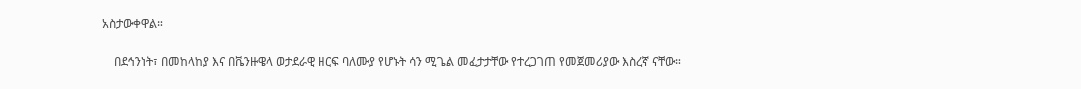አስታውቀዋል።

    በደኅንነት፣ በመከላከያ እና በቬንዙዌላ ወታደራዊ ዘርፍ ባለሙያ የሆኑት ሳን ሚጌል መፈታታቸው የተረጋገጠ የመጀመሪያው እስረኛ ናቸው።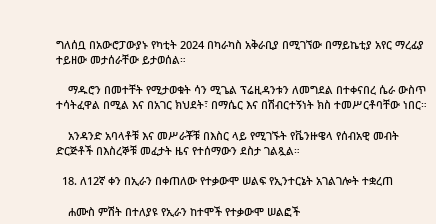ግለሰቧ በአውሮፓውያኑ የካቲት 2024 በካራካስ አቅራቢያ በሚገኘው በማይኬቲያ አየር ማረፊያ ተይዘው መታሰራቸው ይታወሰል።

    ማዱሮን በመተቸት የሚታወቁት ሳን ሚጌል ፕሬዚዳንቱን ለመግደል በተቀናበረ ሴራ ውስጥ ተሳትፈዋል በሚል እና በአገር ክህደት፣ በማሴር እና በሽብርተኝነት ክስ ተመሥርቶባቸው ነበር።

    አንዳንድ አባላቶቹ እና መሥራቾቹ በእስር ላይ የሚገኙት የቬንዙዌላ የሰብአዊ መብት ድርጅቶች በእስረኞቹ መፈታት ዜና የተሰማውን ደስታ ገልጿል።

  18. ለ12ኛ ቀን በኢራን በቀጠለው የተቃውሞ ሠልፍ የኢንተርኔት አገልገሎት ተቋረጠ

    ሐሙስ ምሽት በተለያዩ የኢራን ከተሞች የተቃውሞ ሠልፎች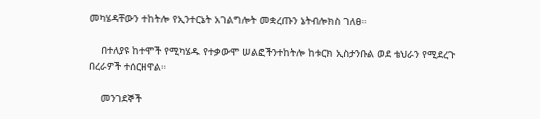መካሄዳቸውን ተከትሎ የኢንተርኔት አገልግሎት መቋረጡን ኔትብሎክስ ገለፀ።

    በተለያዩ ከተሞች የሚካሄዱ የተቃውሞ ሠልፎችንተከትሎ ከቱርክ ኢስታንቡል ወደ ቴህራን የሚደረጉ በረራዎች ተሰርዘዋል።

    መንገደኞች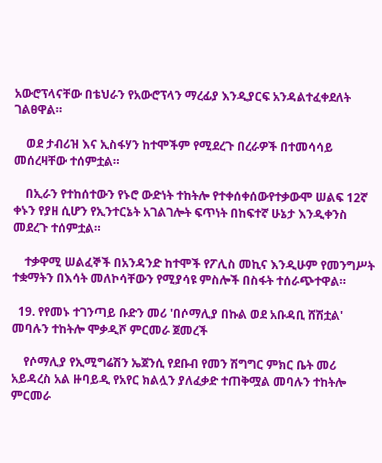አውሮፕላናቸው በቴህራን የአውሮፕላን ማረፊያ እንዲያርፍ አንዳልተፈቀደለት ገልፀዋል።

    ወደ ታብሪዝ እና ኢስፋሃን ከተሞችም የሚደረጉ በረራዎች በተመሳሳይ መሰረዛቸው ተሰምቷል።

    በኢራን የተከሰተውን የኑሮ ውድነት ተከትሎ የተቀሰቀሰውየተቃውሞ ሠልፍ 12ኛ ቀኑን የያዘ ሲሆን የኢንተርኔት አገልገሎት ፍጥነት በከፍተኛ ሁኔታ እንዲቀንስ መደረጉ ተሰምቷል።

    ተቃዋሚ ሠልፈኞች በአንዳንድ ከተሞች የፖሊስ መኪና እንዲሁም የመንግሥት ተቋማትን በእሳት መለኮሳቸውን የሚያሳዩ ምስሎች በስፋት ተሰራጭተዋል።

  19. የየመኑ ተገንጣይ ቡድን መሪ 'በሶማሊያ በኩል ወደ አቡዳቢ ሸሽቷል' መባሉን ተከትሎ ሞቃዲሾ ምርመራ ጀመረች

    የሶማሊያ የኢሚግሬሽን ኤጀንሲ የደቡብ የመን ሽግግር ምክር ቤት መሪ አይዳረስ አል ዙባይዲ የአየር ክልሏን ያለፈቃድ ተጠቅሟል መባሉን ተከትሎ ምርመራ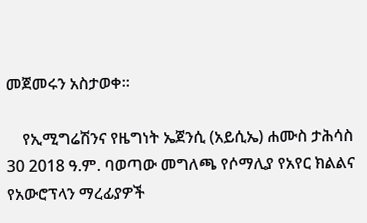መጀመሩን አስታወቀ።

    የኢሚግሬሽንና የዜግነት ኤጀንሲ (አይሲኤ) ሐሙስ ታሕሳስ 30 2018 ዓ.ም. ባወጣው መግለጫ የሶማሊያ የአየር ክልልና የአውሮፕላን ማረፊያዎች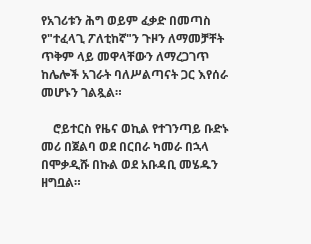የአገሪቱን ሕግ ወይም ፈቃድ በመጣስ የ"ተፈላጊ ፖለቲከኛ"ን ጉዞን ለማመቻቸት ጥቅም ላይ መዋላቸውን ለማረጋገጥ ከሌሎች አገራት ባለሥልጣናት ጋር እየሰራ መሆኑን ገልጿል።

    ሮይተርስ የዜና ወኪል የተገንጣይ ቡድኑ መሪ በጀልባ ወደ በርበራ ካመራ በኋላ በሞቃዲሹ በኩል ወደ አቡዳቢ መሄዱን ዘግቧል።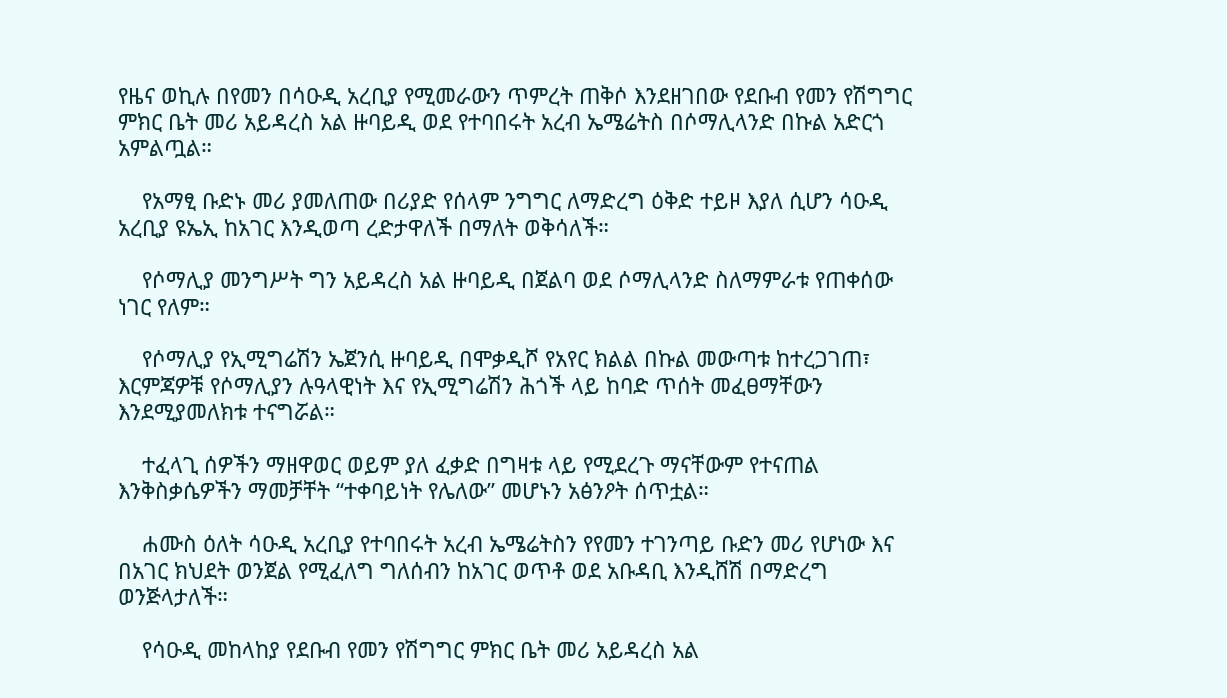የዜና ወኪሉ በየመን በሳዑዲ አረቢያ የሚመራውን ጥምረት ጠቅሶ እንደዘገበው የደቡብ የመን የሽግግር ምክር ቤት መሪ አይዳረስ አል ዙባይዲ ወደ የተባበሩት አረብ ኤሜሬትስ በሶማሊላንድ በኩል አድርጎ አምልጧል።

    የአማፂ ቡድኑ መሪ ያመለጠው በሪያድ የሰላም ንግግር ለማድረግ ዕቅድ ተይዞ እያለ ሲሆን ሳዑዲ አረቢያ ዩኤኢ ከአገር እንዲወጣ ረድታዋለች በማለት ወቅሳለች።

    የሶማሊያ መንግሥት ግን አይዳረስ አል ዙባይዲ በጀልባ ወደ ሶማሊላንድ ስለማምራቱ የጠቀሰው ነገር የለም።

    የሶማሊያ የኢሚግሬሽን ኤጀንሲ ዙባይዲ በሞቃዲሾ የአየር ክልል በኩል መውጣቱ ከተረጋገጠ፣ እርምጃዎቹ የሶማሊያን ሉዓላዊነት እና የኢሚግሬሽን ሕጎች ላይ ከባድ ጥሰት መፈፀማቸውን እንደሚያመለክቱ ተናግሯል።

    ተፈላጊ ሰዎችን ማዘዋወር ወይም ያለ ፈቃድ በግዛቱ ላይ የሚደረጉ ማናቸውም የተናጠል እንቅስቃሴዎችን ማመቻቸት “ተቀባይነት የሌለው” መሆኑን አፅንዖት ሰጥቷል።

    ሐሙስ ዕለት ሳዑዲ አረቢያ የተባበሩት አረብ ኤሜሬትስን የየመን ተገንጣይ ቡድን መሪ የሆነው እና በአገር ክህደት ወንጀል የሚፈለግ ግለሰብን ከአገር ወጥቶ ወደ አቡዳቢ እንዲሸሽ በማድረግ ወንጅላታለች።

    የሳዑዲ መከላከያ የደቡብ የመን የሽግግር ምክር ቤት መሪ አይዳረስ አል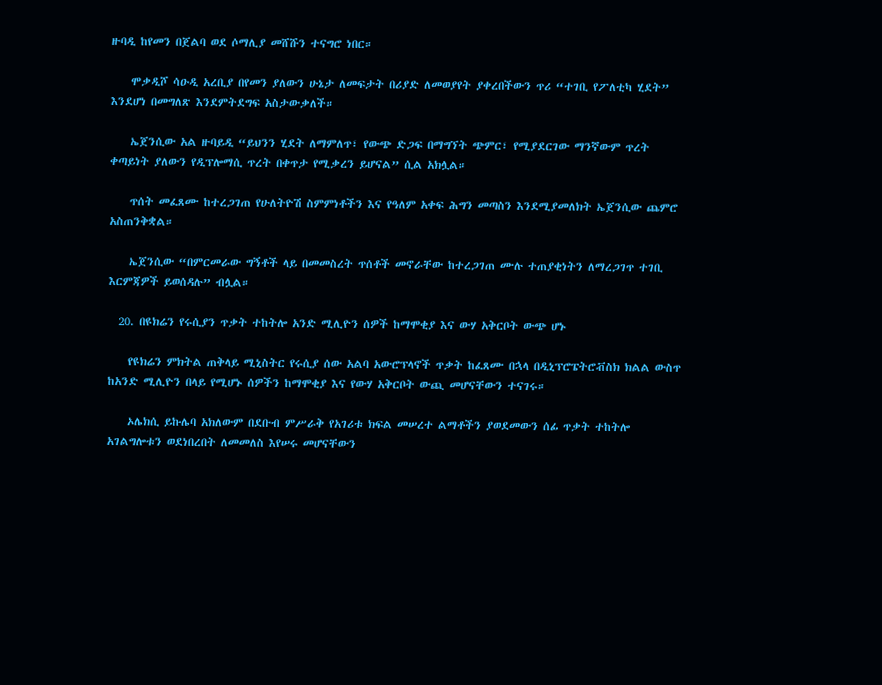ዙባዲ ከየመን በጀልባ ወደ ሶማሊያ መሸሹን ተናግሮ ነበር።

    ሞቃዲሾ ሳዑዲ አረቢያ በየመን ያለውን ሁኔታ ለመፍታት በሪያድ ለመወያየት ያቀረበችውን ጥሪ “ተገቢ የፖለቲካ ሂደት” እንደሆነ በመግለጽ እንደምትደግፍ አስታውቃለች።

    ኤጀንሲው አል ዙባይዲ “ይህንን ሂደት ለማምለጥ፣ የውጭ ድጋፍ በማግኘት ጭምር፣ የሚያደርገው ማንኛውም ጥረት ቀጣይነት ያለውን የዲፕሎማሲ ጥረት በቀጥታ የሚቃረን ይሆናል” ሲል አክሏል።

    ጥሰት መፈጸሙ ከተረጋገጠ የሁለትዮሽ ስምምነቶችን እና የዓለም አቀፍ ሕግን መጣስን እንደሚያመለክት ኤጀንሲው ጨምሮ አስጠንቅቋል።

    ኤጀንሲው “በምርመራው ግኝቶች ላይ በመመስረት ጥሰቶች መኖራቸው ከተረጋገጠ ሙሉ ተጠያቂነትን ለማረጋገጥ ተገቢ እርምጃዎች ይወሰዳሉ” ብሏል።

  20. በዩክሬን የሩሲያን ጥቃት ተከትሎ አንድ ሚሊዮን ሰዎች ከማሞቂያ እና ውሃ አቅርቦት ውጭ ሆኑ

    የዩክሬን ምክትል ጠቅላይ ሚኒስትር የሩሲያ ሰው አልባ አውሮፕላኖች ጥቃት ከፈጸሙ በኋላ በዲኒፕሮፔትሮቭስክ ክልል ውስጥ ከአንድ ሚሊዮን በላይ የሚሆኑ ሰዎችን ከማሞቂያ እና የውሃ አቅርቦት ውጪ መሆናቸውን ተናገሩ።

    ኦሌክሲ ይኩሌባ አክለውም በደቡብ ምሥራቅ የአገሪቱ ክፍል መሠረተ ልማቶችን ያወደመውን ሰፊ ጥቃት ተከትሎ አገልግሎቱን ወደነበረበት ለመመለስ እየሠሩ መሆናቸውን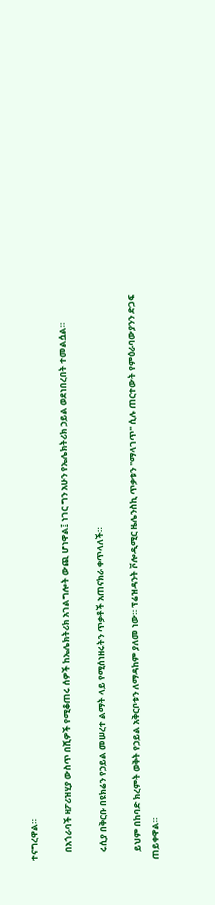ተናግረዋል።

    በአጎራባች ዛፖሪዝሂያ ውስጥ በሺዎች የሚቆጠሩ ሰዎች ከኤሌክትሪክ አገልግሎት ውጪ ሆነዋል፤ ነገር ግን አሁን የኤሌክትሪክ ኃይል ወደነበረበት ተመልሷል።

    ሩሲያ በቅርቡ በዩክሬን የኃይል መሠረተ ልማት ላይ የሚሰነዘሩትን ጥቃቶች አጠናክራ ቀጥላለች።

    ይህም በከባድ ክረምት ወቅት የኃይል አቅርቦቱን ለማዳከም ያለመ ነው። ፕሬዝዳንት ቮሎዲሚር ዜሌንስኪ ጥቃቱን "ማላገጥ" ሲሉ ጠርተውት የምዕራባውያንን ድጋፍ ጠይቀዋል።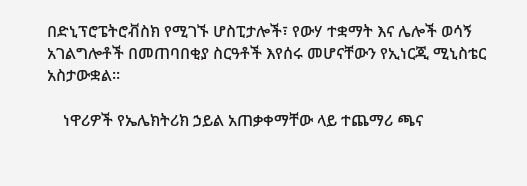በድኒፕሮፔትሮቭስክ የሚገኙ ሆስፒታሎች፣ የውሃ ተቋማት እና ሌሎች ወሳኝ አገልግሎቶች በመጠባበቂያ ስርዓቶች እየሰሩ መሆናቸውን የኢነርጂ ሚኒስቴር አስታውቋል።

    ነዋሪዎች የኤሌክትሪክ ኃይል አጠቃቀማቸው ላይ ተጨማሪ ጫና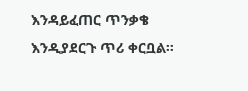እንዳይፈጠር ጥንቃቄ እንዲያደርጉ ጥሪ ቀርቧል።